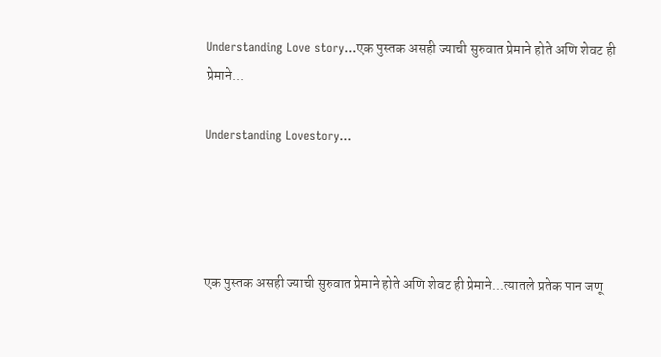Understanding Love story...एक पुस्तक असही ज्याची सुरुवात प्रेमाने होते अणि शेवट ही प्रेमाने...

Understanding Lovestory...




एक पुस्तक असही ज्याची सुरुवात प्रेमाने होते अणि शेवट ही प्रेमाने...त्यातले प्रतेक पान जणू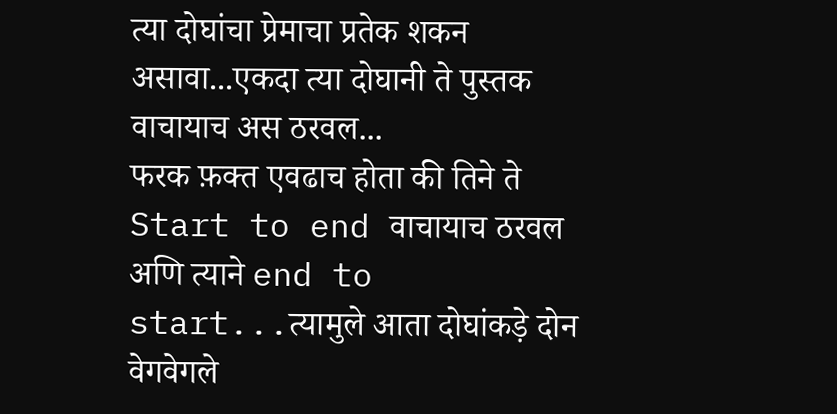त्या दोघांचा प्रेमाचा प्रतेक शकन असावा...एकदा त्या दोघानी ते पुस्तक वाचायाच अस ठरवल...
फरक फ़क्त एवढाच होता की तिने ते Start to end वाचायाच ठरवल अणि त्याने end to start...त्यामुले आता दोघांकड़े दोन वेगवेगले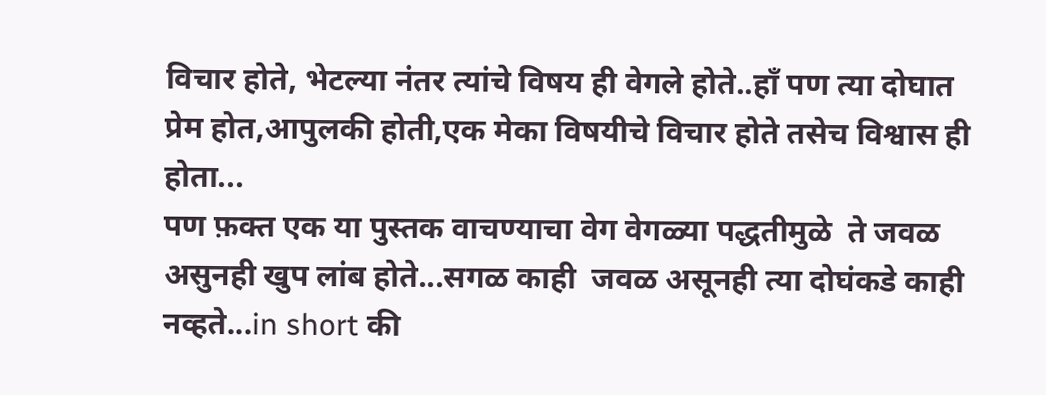विचार होते, भेटल्या नंतर त्यांचे विषय ही वेगले होते..हाँ पण त्या दोघात प्रेम होत,आपुलकी होती,एक मेका विषयीचे विचार होते तसेच विश्वास ही होता...
पण फ़क्त एक या पुस्तक वाचण्याचा वेग वेगळ्या पद्धतीमुळे  ते जवळ असुनही खुप लांब होते...सगळ काही  जवळ असूनही त्या दोघंकडे काही नव्हते...in short की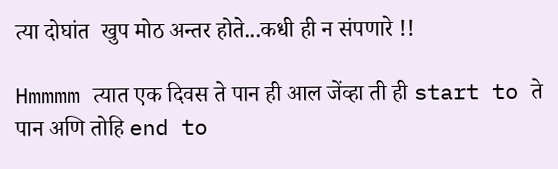त्या दोघांत  खुप मोठ अन्तर होते...कधी ही न संपणारे !!

Hmmmm त्यात एक दिवस ते पान ही आल जेंव्हा ती ही start to ते पान अणि तोहि end to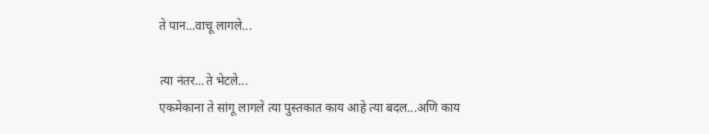ते पान...वाचू लागले...

त्या नंतर...ते भेटले...
एकमेकाना ते सांगू लागले त्या पुस्तकात काय आहे त्या बदल...अणि काय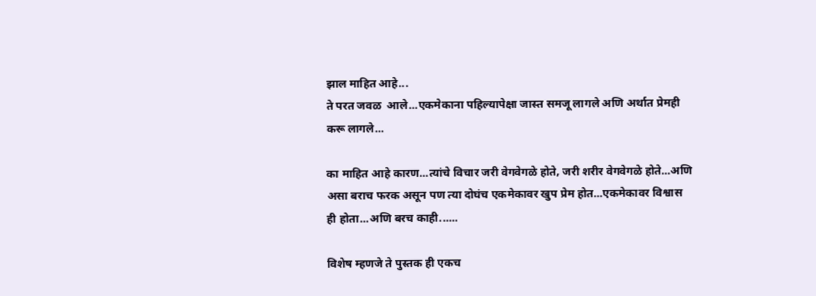झाल माहित आहे...
ते परत जवळ  आले...एकमेकाना पहिल्यापेक्षा जास्त समजू लागले अणि अर्थात प्रेमही करू लागले...

का माहित आहे कारण...त्यांचे विचार जरी वेगवेगळे होते, जरी शरीर वेगवेगळे होते...अणि असा बराच फरक असून पण त्या दोघंच एकमेकावर खुप प्रेम होत...एकमेकावर विश्वास ही होता...अणि बरच काही......

विशेष म्हणजे ते पुस्तक ही एकच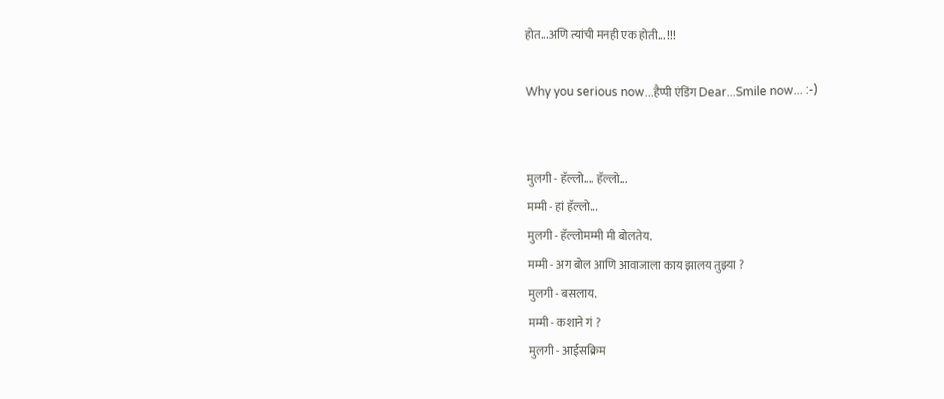होत...अणि त्यांची मनही एक होती... !!!

Why you serious now...हैप्पी एंडिंग Dear...Smile now... :-)


मुलगी - हॅल्लो.... हॅल्लो...
मम्मी - हां हॅल्लो...
मुलगी - हॅल्लोमम्मी मी बोलतेय.
मम्मी - अग बोल आणि आवाजाला काय झालय तुझ्या ?
मुलगी - बसलाय.
मम्मी - कशाने गं ?
मुलगी - आईसक्रिम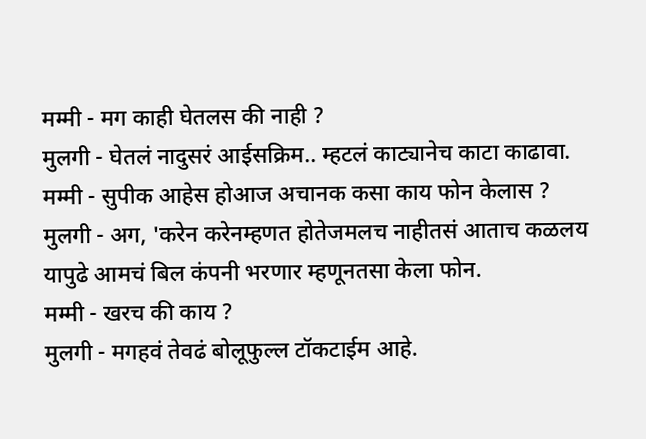मम्मी - मग काही घेतलस की नाही ?
मुलगी - घेतलं नादुसरं आईसक्रिम.. म्हटलं काट्यानेच काटा काढावा.
मम्मी - सुपीक आहेस होआज अचानक कसा काय फोन केलास ?
मुलगी - अग, 'करेन करेनम्हणत होतेजमलच नाहीतसं आताच कळलय यापुढे आमचं बिल कंपनी भरणार म्हणूनतसा केला फोन.
मम्मी - खरच की काय ?
मुलगी - मगहवं तेवढं बोलूफुल्ल टॉकटाईम आहे.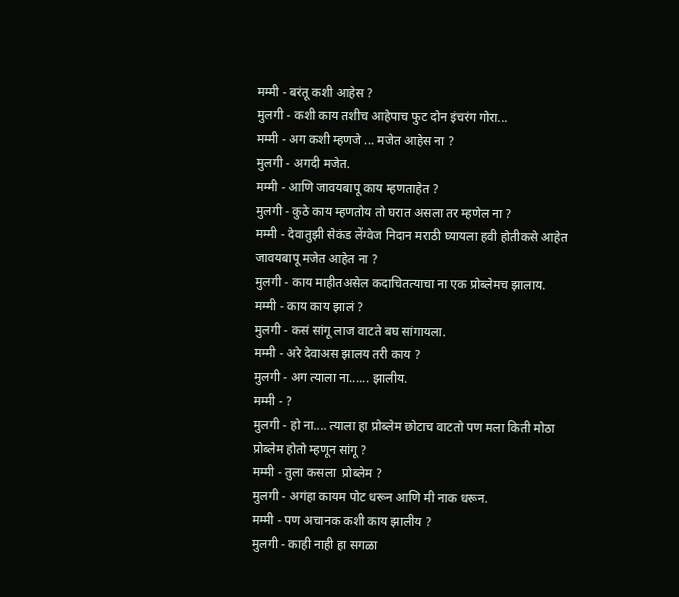मम्मी - बरंतू कशी आहेस ?
मुलगी - कशी काय तशीच आहेपाच फुट दोन इंचरंग गोरा...
मम्मी - अग कशी म्हणजे ... मजेत आहेस ना ?
मुलगी - अगदी मजेत.
मम्मी - आणि जावयबापू काय म्हणताहेत ?
मुलगी - कुठे काय म्हणतोय तो घरात असला तर म्हणेल ना ?
मम्मी - देवातुझी सेकंड लेंग्वेज निदान मराठी घ्यायला हवी होतीकसे आहेत जावयबापू मजेत आहेत ना ?
मुलगी - काय माहीतअसेल कदाचितत्याचा ना एक प्रोब्लेमच झालाय.
मम्मी - काय काय झालं ?
मुलगी - कसं सांगू लाज वाटते बघ सांगायला.
मम्मी - अरे देवाअस झालय तरी काय ?
मुलगी - अग त्याला ना...... झालीय.
मम्मी - ?
मुलगी - हो ना.... त्याला हा प्रोब्लेम छोटाच वाटतो पण मला किती मोठा प्रोब्लेम होतो म्हणून सांगू ?
मम्मी - तुला कसला  प्रोब्लेम ?
मुलगी - अगंहा कायम पोट धरून आणि मी नाक धरून.
मम्मी - पण अचानक कशी काय झालीय ?
मुलगी - काही नाही हा सगळा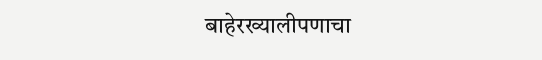बाहेरख्यालीपणाचा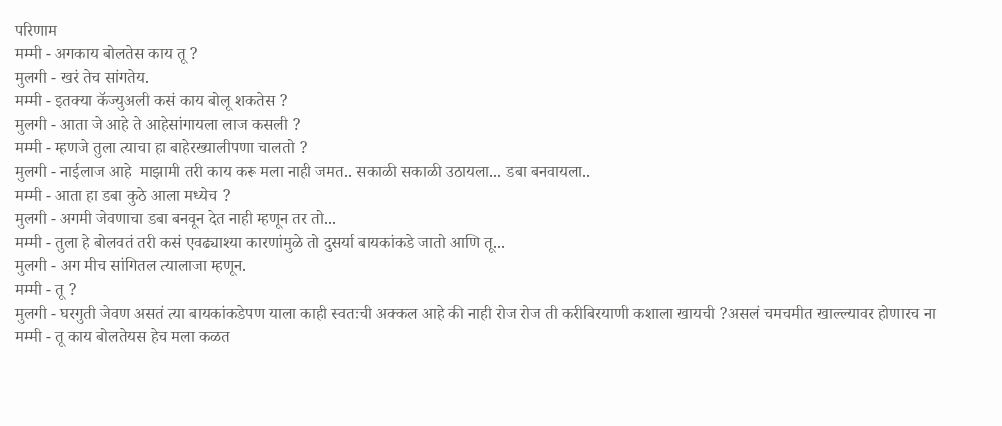परिणाम
मम्मी - अगकाय बोलतेस काय तू ?
मुलगी - खरं तेच सांगतेय.
मम्मी - इतक्या कॅज्युअली कसं काय बोलू शकतेस ?
मुलगी - आता जे आहे ते आहेसांगायला लाज कसली ?
मम्मी - म्हणजे तुला त्याचा हा बाहेरख्यालीपणा चालतो ?
मुलगी - नाईलाज आहे  माझामी तरी काय करू मला नाही जमत.. सकाळी सकाळी उठायला... डबा बनवायला..
मम्मी - आता हा डबा कुठे आला मध्येच ?
मुलगी - अगमी जेवणाचा डबा बनवून देत नाही म्हणून तर तो...
मम्मी - तुला हे बोलवतं तरी कसं एवढ्याश्या कारणांमुळे तो दुसर्या बायकांकडे जातो आणि तू...
मुलगी - अग मीच सांगितल त्यालाजा म्हणून.
मम्मी - तू ?
मुलगी - घरगुती जेवण असतं त्या बायकांकडेपण याला काही स्वतःची अक्कल आहे की नाही रोज रोज ती करीबिरयाणी कशाला खायची ?असलं चमचमीत खाल्ल्यावर होणारच ना
मम्मी - तू काय बोलतेयस हेच मला कळत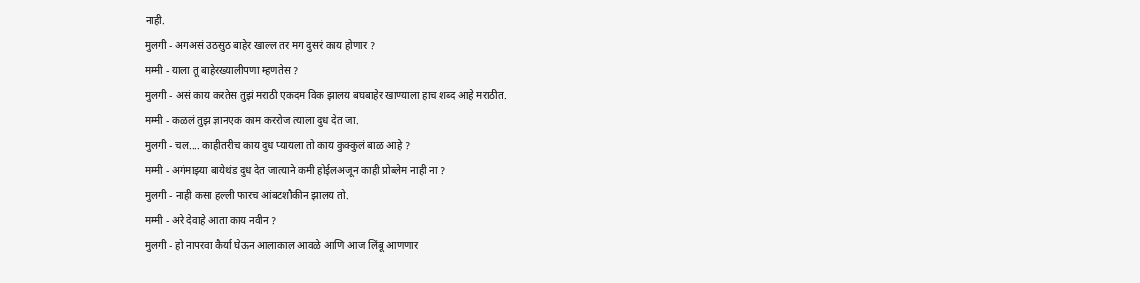नाही.
मुलगी - अगअसं उठसुठ बाहेर खाल्ल तर मग दुसरं काय होणार ?
मम्मी - याला तू बाहेरख्यालीपणा म्हणतेस ?
मुलगी - असं काय करतेस तुझं मराठी एकदम विक झालय बघबाहेर खाण्याला हाच शब्द आहे मराठीत.
मम्मी - कळलं तुझ ज्ञानएक काम कररोज त्याला दुध देत जा.
मुलगी - चल.... काहीतरीच काय दुध प्यायला तो काय कुक्कुलं बाळ आहे ?
मम्मी - अगंमाझ्या बायेथंड दुध देत जात्याने कमी होईलअजून काही प्रोब्लेम नाही ना ?
मुलगी - नाही कसा हल्ली फारच आंबटशौकीन झालय तो.
मम्मी - अरे देवाहे आता काय नवीन ?
मुलगी - हो नापरवा कैर्या घेऊन आलाकाल आवळे आणि आज लिंबू आणणार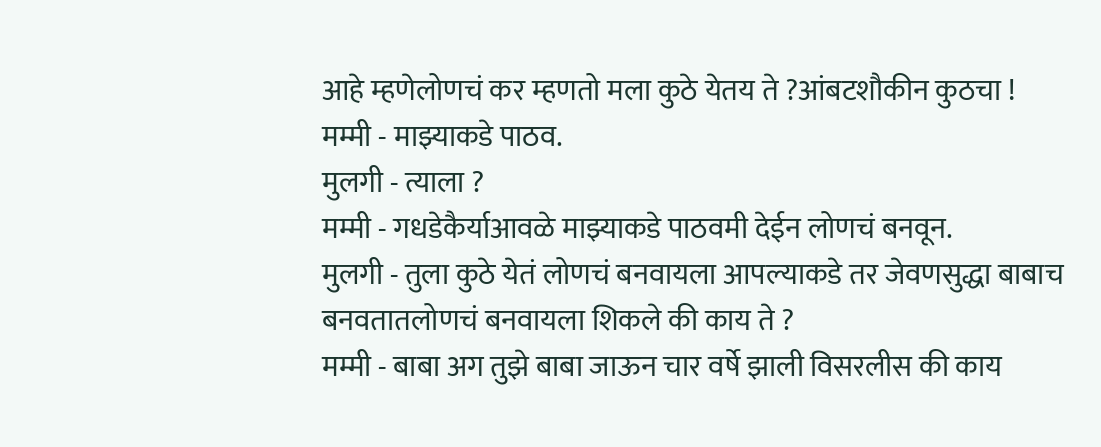आहे म्हणेलोणचं कर म्हणतो मला कुठे येतय ते ?आंबटशौकीन कुठचा !
मम्मी - माझ्याकडे पाठव.
मुलगी - त्याला ?
मम्मी - गधडेकैर्याआवळे माझ्याकडे पाठवमी देईन लोणचं बनवून.
मुलगी - तुला कुठे येतं लोणचं बनवायला आपल्याकडे तर जेवणसुद्धा बाबाच बनवतातलोणचं बनवायला शिकले की काय ते ?
मम्मी - बाबा अग तुझे बाबा जाऊन चार वर्षे झाली विसरलीस की काय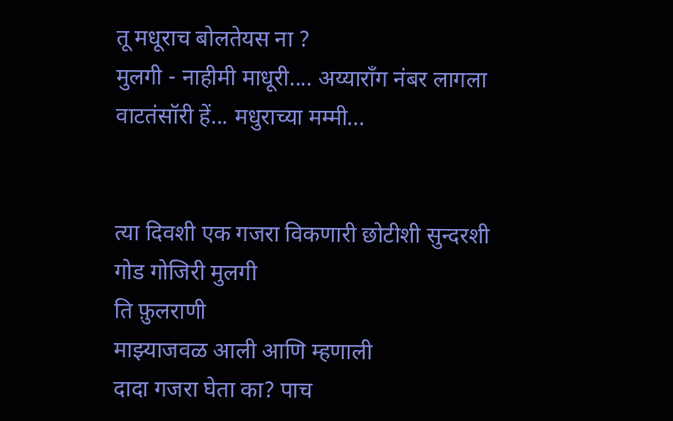तू मधूराच बोलतेयस ना ?
मुलगी - नाहीमी माधूरी.... अय्याराँग नंबर लागला वाटतंसॉरी हें... मधुराच्या मम्मी...


त्या दिवशी एक गजरा विकणारी छोटीशी सुन्दरशी गोड गोजिरी मुलगी
ति फ़ुलराणी
माझ्याजवळ आली आणि म्हणाली
दादा गजरा घेता का? पाच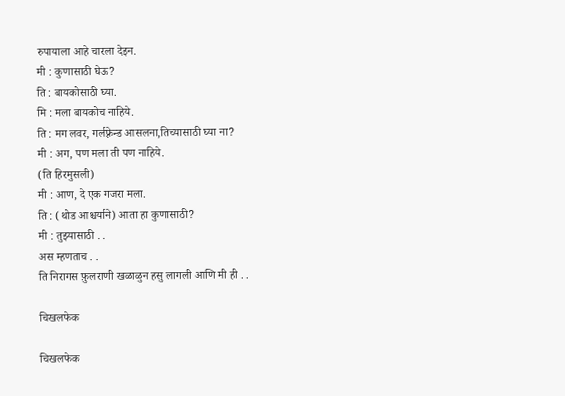रुपायाला आहे चारला देइन.
मी : कुणासाठी घेऊ?
ति : बायकोसाठी घ्या.
मि : मला बायकोच नाहिये.
ति : मग लवर, गर्लफ़्रेन्ड आसलना,तिच्यासाठी घ्या ना?
मी : अग, पण मला ती पण नाहिये.
(ति हिरमुसली)
मी : आण, दे एक गजरा मला.
ति : (थोड आश्चर्याने) आता हा कुणासाठी?
मी : तुझ्यासाठी . .
अस म्हणताच . .
ति निरागस फ़ुलराणी खळाळुन हसु लागली आणि मी ही . .

चिखलफेक

चिखलफेक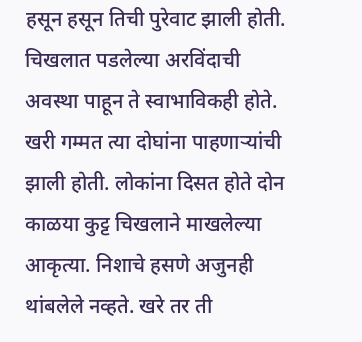हसून हसून तिची पुरेवाट झाली होती. चिखलात पडलेल्या अरविंदाची अवस्था पाहून ते स्वाभाविकही होते. खरी गम्मत त्या दोघांना पाहणाऱ्यांची झाली होती. लोकांना दिसत होते दोन काळया कुट्ट चिखलाने माखलेल्या आकृत्या. निशाचे हसणे अजुनही थांबलेले नव्हते. खरे तर ती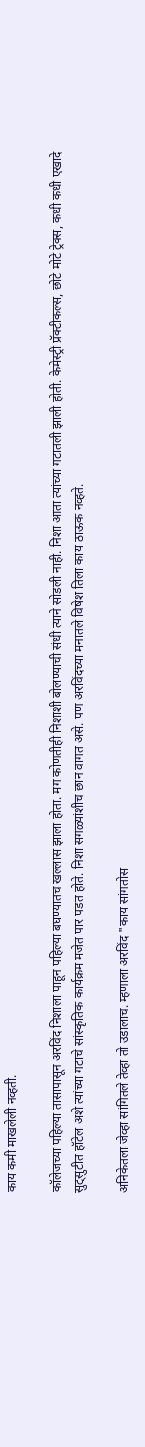काय कमी माखलेली नव्हती.

कॉलेजच्या पहिल्या तासापासून अरविंद निशाला पाहून पहिल्या बघण्यातच खल्लास झाला होता. मग कोणतीही निशाशी बोलण्याची संधी त्याने सोडली नाही. निशा आता त्यांच्या गटातली झाली होती. केमेस्ट्री प्रॅक्टीकल्स, छोटे मोटे ट्रेक्स, कधी कधी एखादे सुट्सुटीत हॉटेल अशे त्यांच्या गटाचे सांस्कृतिक कार्यक्रम मजेत पार पडत होते. निशा सगळ्यांशीच छान वागत असे. पण अरविंदच्या मनातले विषेश तिला काय ठाऊक नव्हते.

अनिकेतला जेव्हा सांगितले तेव्हा तो उडालाच. म्हणाला अरविंद "काय सांगतोस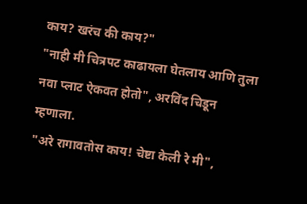काय? खरंच की काय?"
"नाही मी चित्रपट काढायला घेतलाय आणि तुला नवा प्लाट ऐकवत होतो", अरविंद चिडून म्हणाला.
"अरे रागावतोस काय! चेष्टा केली रे मी",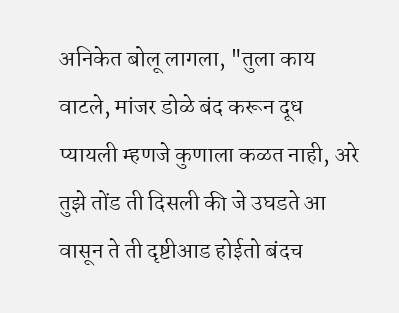अनिकेत बोलू लागला, "तुला काय वाटले, मांजर डोळे बंद करून दूध प्यायली म्हणजे कुणाला कळत नाही, अरे तुझे तोंड ती दिसली की जे उघडते आ वासून ते ती दृष्टीआड होईतो बंदच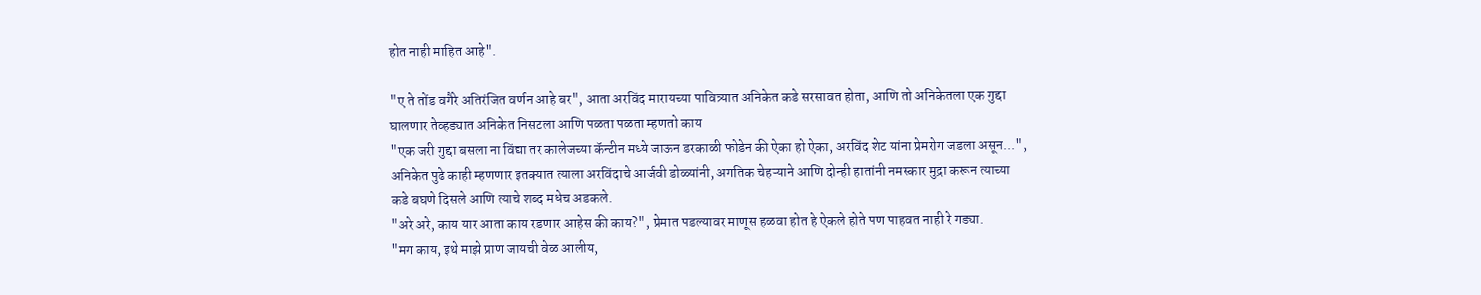होत नाही माहित आहे".

"ए ते तोंड वगैरे अतिरंजित वर्णन आहे बर", आता अरविंद मारायच्या पावित्र्यात अनिकेत कडे सरसावत होता, आणि तो अनिकेतला एक गुद्दा घालणार तेव्हड्यात अनिकेत निसटला आणि पळता पळता म्हणतो काय
"एक जरी गुद्दा बसला ना विंद्या तर कालेजच्या कॅन्टीन मध्ये जाऊन डरकाळी फोडेन की ऐका हो ऐका, अरविंद शेट यांना प्रेमरोग जडला असून...", अनिकेत पुढे काही म्हणणार इतक्यात त्याला अरविंदाचे आर्जवी डोळ्यांनी, अगतिक चेहऱ्याने आणि दोन्ही हातांनी नमस्कार मुद्रा करून त्याच्या कडे बघणे दिसले आणि त्याचे शब्द मधेच अडकले.
"अरे अरे, काय यार आता काय रडणार आहेस की काय?", प्रेमात पडल्यावर माणूस हळवा होत हे ऐकले होते पण पाहवत नाही रे गड्या.
"मग काय, इथे माझे प्राण जायची वेळ आलीय,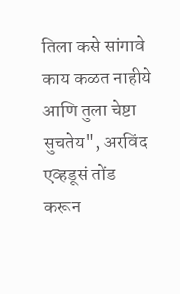तिला कसे सांगावे काय कळत नाहीये आणि तुला चेष्टा सुचतेय", अरविंद एव्हडूसं तोंड करून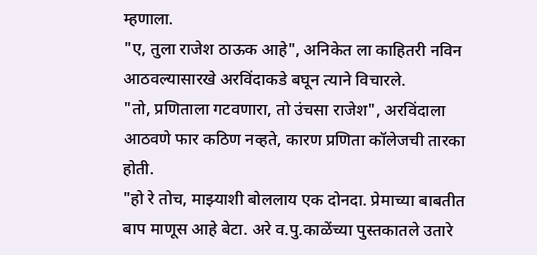म्हणाला.
"ए, तुला राजेश ठाऊक आहे", अनिकेत ला काहितरी नविन आठवल्यासारखे अरविंदाकडे बघून त्याने विचारले.
"तो, प्रणिताला गटवणारा, तो उंचसा राजेश", अरविंदाला आठवणे फार कठिण नव्हते, कारण प्रणिता कॉलेजची तारका होती.
"हो रे तोच, माझ्याशी बोललाय एक दोनदा. प्रेमाच्या बाबतीत बाप माणूस आहे बेटा. अरे व.पु.काळेंच्या पुस्तकातले उतारे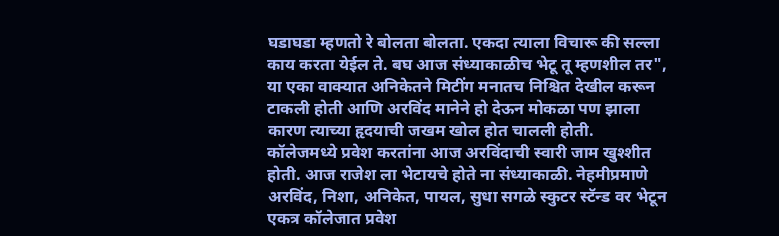घडाघडा म्हणतो रे बोलता बोलता. एकदा त्याला विचारू की सल्ला काय करता येईल ते. बघ आज संध्याकाळीच भेटू तू म्हणशील तर", या एका वाक्यात अनिकेतने मिटींग मनातच निश्चित देखील करून टाकली होती आणि अरविंद मानेने हो देऊन मोकळा पण झाला कारण त्याच्या हृदयाची जखम खोल होत चालली होती.
कॉलेजमध्ये प्रवेश करतांना आज अरविंदाची स्वारी जाम खुश्शीत होती. आज राजेश ला भेटायचे होते ना संध्याकाळी. नेहमीप्रमाणे अरविंद, निशा, अनिकेत, पायल, सुधा सगळे स्कुटर स्टॅन्ड वर भेटून एकत्र कॉलेजात प्रवेश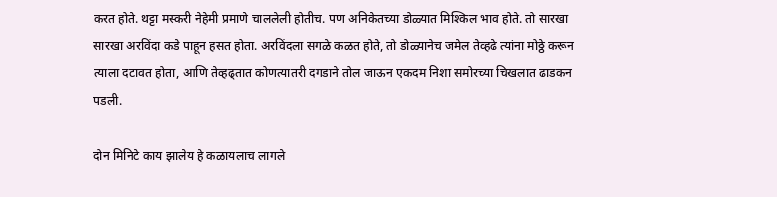करत होते. थट्टा मस्करी नेहेमी प्रमाणे चाललेली होतीच. पण अनिकेतच्या डोळ्यात मिश्किल भाव होते. तो सारखा सारखा अरविंदा कडे पाहून हसत होता. अरविंदला सगळे कळत होते, तो डोळ्यानेच जमेल तेव्हढे त्यांना मोठ्ठे करून त्याला दटावत होता, आणि तेव्हढ्तात कोणत्यातरी दगडाने तोल जाऊन एकदम निशा समोरच्या चिखलात ढाडकन पडली.

दोन मिनिटे काय झालेय हे कळायलाच लागले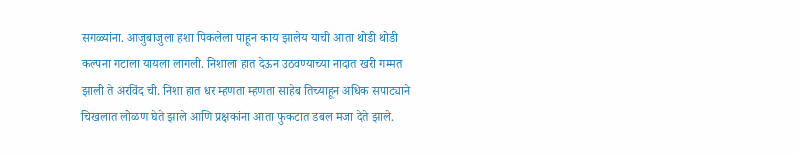सगळ्यांना. आजुबाजुला हशा पिकलेला पाहून काय झालेय याची आता थोडी थोडी कल्पना गटाला यायला लागली. निशाला हात देऊन उठवण्याच्या नादात खरी गम्मत झाली ते अरविंद ची. निशा हात धर म्हणता म्हणता साहेब तिच्याहून अधिक सपाट्याने चिखलात लोळण घेते झाले आणि प्रक्षकांना आता फुकटात डबल मजा देते झाले.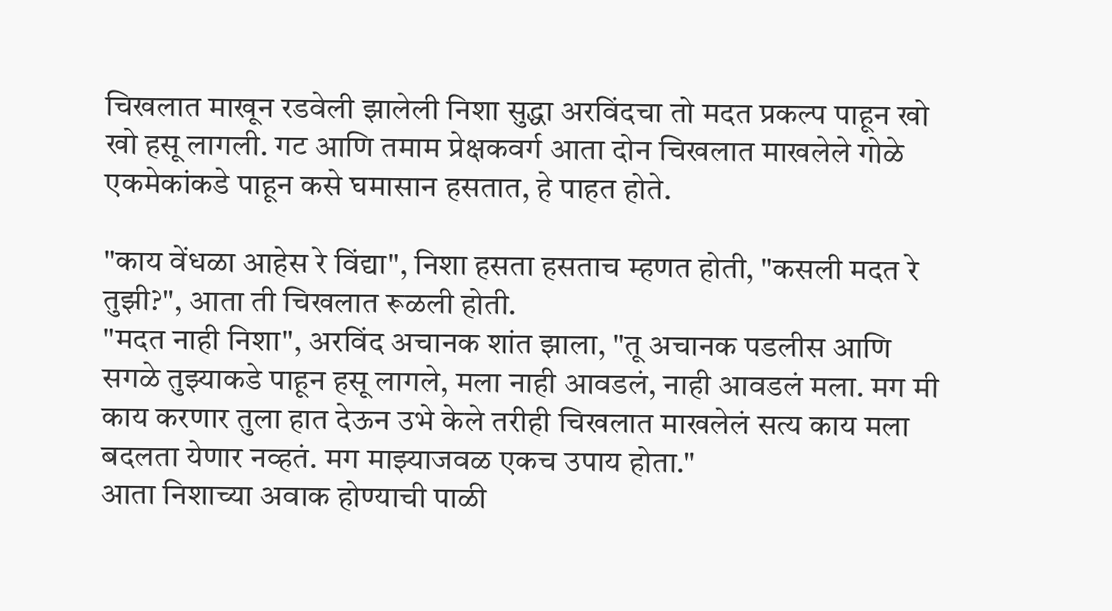चिखलात माखून रडवेली झालेली निशा सुद्धा अरविंदचा तो मदत प्रकल्प पाहून खो खो हसू लागली. गट आणि तमाम प्रेक्षकवर्ग आता दोन चिखलात माखलेले गोळे एकमेकांकडे पाहून कसे घमासान हसतात, हे पाहत होते.

"काय वेंधळा आहेस रे विंद्या", निशा हसता हसताच म्हणत होती, "कसली मदत रे तुझी?", आता ती चिखलात रूळली होती.
"मदत नाही निशा", अरविंद अचानक शांत झाला, "तू अचानक पडलीस आणि सगळे तुझ्याकडे पाहून हसू लागले, मला नाही आवडलं, नाही आवडलं मला. मग मी काय करणार तुला हात देऊन उभे केले तरीही चिखलात माखलेलं सत्य काय मला बदलता येणार नव्हतं. मग माझ्याजवळ एकच उपाय होता."
आता निशाच्या अवाक होण्याची पाळी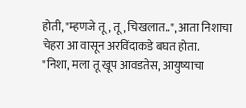होती, "म्हणजे तू, तू, चिखलात..", आता निशाचा चेहरा आ वासून अरविंदाकडे बघत होता.
"निशा, मला तू खूप आवडतेस, आयुष्याचा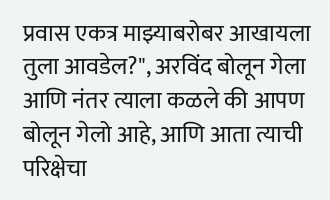प्रवास एकत्र माझ्याबरोबर आखायला तुला आवडेल?", अरविंद बोलून गेला आणि नंतर त्याला कळले की आपण बोलून गेलो आहे, आणि आता त्याची परिक्षेचा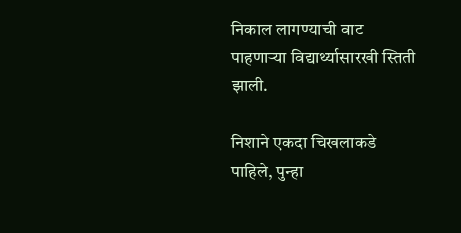निकाल लागण्याची वाट पाहणाऱ्या विद्यार्थ्यासारखी स्तिती झाली.

निशाने एकदा चिखलाकडे पाहिले, पुन्हा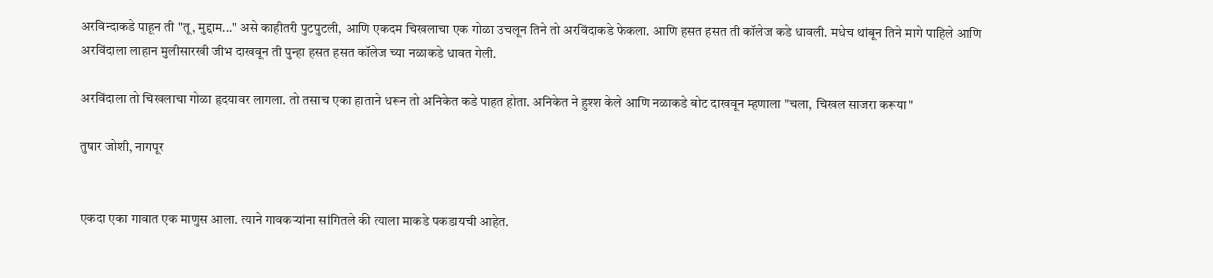अरविन्दाकडे पाहून ती "तू, मुद्दाम..." असे काहीतरी पुटपुटली, आणि एकदम चिखलाचा एक गोळा उचलून तिने तो अरविंदाकडे फेकला. आणि हसत हसत ती कॉलेज कडे धावली. मधेच थांबून तिने मागे पाहिले आणि अरविंदाला लाहान मुलीसारखी जीभ दाखवून ती पुन्हा हसत हसत कॉलेज च्या नळाकडे धावत गेली.

अरविंदाला तो चिखलाचा गोळा हृदयावर लागला. तो तसाच एका हाताने धरून तो अनिकेत कडे पाहत होता. अनिकेत ने हुश्श केले आणि नळाकडे बोट दाखवून म्हणाला "चला, चिखल साजरा करूया"

तुषार जोशी, नागपूर


एकदा एका गावात एक माणुस आला. त्याने गावकर्‍यांना सांगितले की त्याला माकडे पकडायची आहेत.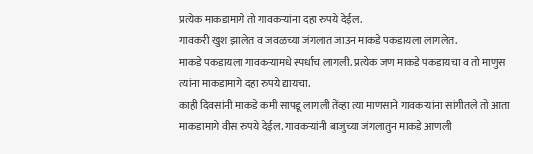प्रत्येक माकडामागे तो गावकर्‍यांना दहा रुपये देईल.
गावकरी खुश झालेत व जवळच्या जंगलात जाउन माकडे पकडायला लागलेत.
माकडे पकडायला गावकर्‍यामधे स्पर्धाच लागली. प्रत्येक जण माकडे पकडायचा व तो माणुस त्यांना माकडामागे दहा रुपये द्यायचा.
काही दिवसांनी माकडे कमी सापडू लागली तेंव्हा त्या माणसाने गावकर्‍यांना सांगीतले तो आता माकडामागे वीस रुपये देईल. गावकर्‍यांनी बाजुच्या जंगलातुन माकडे आणली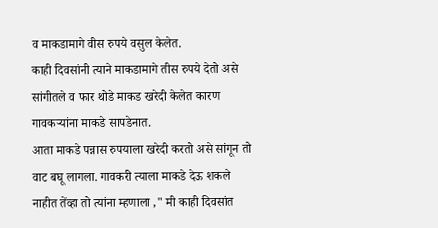व माकडामागे वीस रुपये वसुल केलेत.
काही दिवसांनी त्याने माकडामागे तीस रुपये देतो असे सांगीतले व फार थोडे माकड खरेदी केलेत कारण गावकर्‍यांना माकडे सापडेनात.
आता माकडे पन्नास रुपयाला खरेदी करतो असे सांगून तो वाट बघू लागला. गावकरी त्याला माकडे देऊ शकले नाहीत तेंव्हा तो त्यांना म्हणाला ," मी काही दिवसांत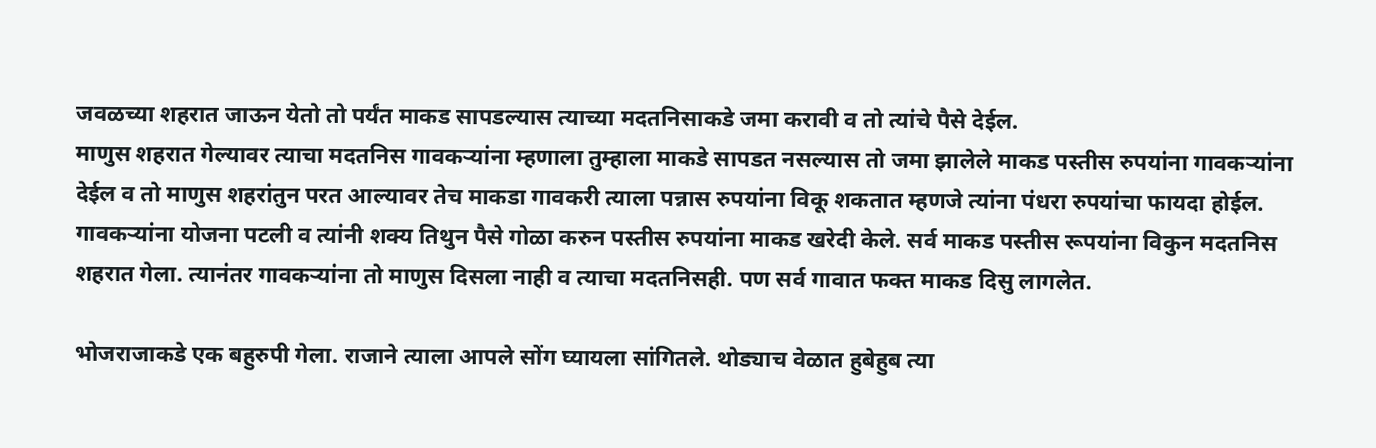जवळच्या शहरात जाऊन येतो तो पर्यंत माकड सापडल्यास त्याच्या मदतनिसाकडे जमा करावी व तो त्यांचे पैसे देईल.
माणुस शहरात गेल्यावर त्याचा मदतनिस गावकर्‍यांना म्हणाला तुम्हाला माकडे सापडत नसल्यास तो जमा झालेले माकड पस्तीस रुपयांना गावकर्‍यांना देईल व तो माणुस शहरांतुन परत आल्यावर तेच माकडा गावकरी त्याला पन्नास रुपयांना विकू शकतात म्हणजे त्यांना पंधरा रुपयांचा फायदा होईल.
गावकर्‍यांना योजना पटली व त्यांनी शक्य तिथुन पैसे गोळा करुन पस्तीस रुपयांना माकड खरेदी केले. सर्व माकड पस्तीस रूपयांना विकुन मदतनिस शहरात गेला. त्यानंतर गावकर्‍यांना तो माणुस दिसला नाही व त्याचा मदतनिसही. पण सर्व गावात फक्त माकड दिसु लागलेत.

भोजराजाकडे एक बहुरुपी गेला. राजाने त्याला आपले सोंग घ्यायला सांगितले. थोड्याच वेळात हुबेहुब त्या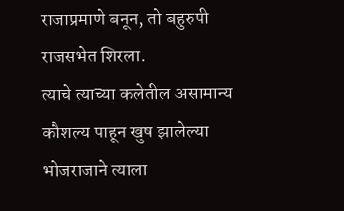राजाप्रमाणे बनून, तो बहुरुपी राजसभेत शिरला.
त्याचे त्याच्या कलेतील असामान्य कौशल्य पाहून खुष झालेल्या भोजराजाने त्याला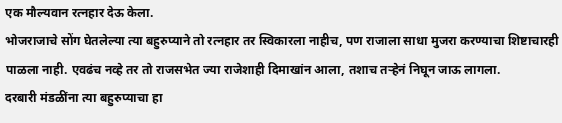एक मौल्यवान रत्नहार देऊ केला.
भोजराजाचे सोंग घेतलेल्या त्या बहुरुप्याने तो रत्नहार तर स्विकारला नाहीच, पण राजाला साधा मुजरा करण्याचा शिष्टाचारही पाळला नाही. एवढंच नव्हे तर तो राजसभेत ज्या राजेशाही दिमाखांन आला, तशाच तऱ्हेनं निघून जाऊ लागला.
दरबारी मंडळींना त्या बहुरुप्याचा हा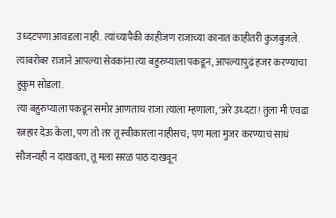उध्दटपणा आवडला नाही. त्यांच्यापैकी काहीजण राजाच्या कानात काहीतरी कुजबुजले. त्याबरोबर राजाने आपल्या सेवकांना त्या बहुरुप्याला पकडून, आपल्यापुढं हजर करण्याचा हुकुम सोडला.
त्या बहुरुप्याला पकडून समोर आणताच राजा त्याला म्हणाला, ‘अरे उध्दटा ! तुला मी एवढा रत्नहार देऊ केला, पण तो तर तू स्वीकारला नाहीसच; पण मला मुजर करण्याचं साधं सौजन्यही न दाखवता, तू मला सरळ पाठ दाखवून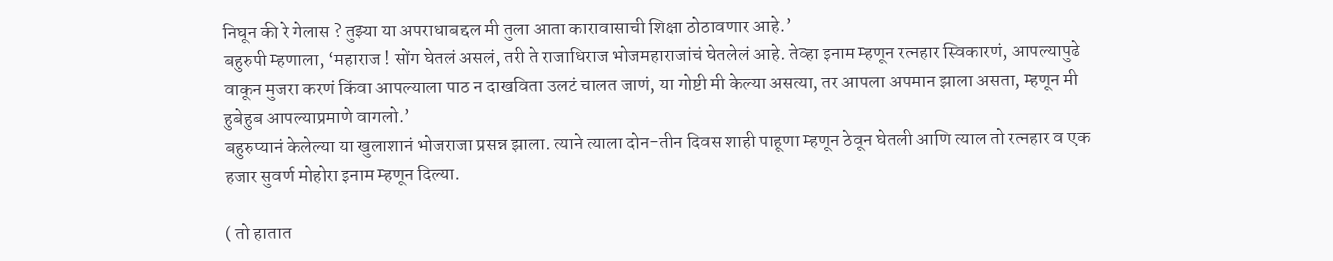निघून की रे गेलास ? तुझ्या या अपराधाबद्दल मी तुला आता कारावासाची शिक्षा ठोठावणार आहे.’
बहुरुपी म्हणाला, ‘महाराज ! सोंग घेतलं असलं, तरी ते राजाधिराज भोजमहाराजांचं घेतलेलं आहे. तेव्हा इनाम म्हणून रत्नहार स्विकारणं, आपल्यापुढे वाकून मुजरा करणं किंवा आपल्याला पाठ न दाखविता उलटं चालत जाणं, या गोष्टी मी केल्या असत्या, तर आपला अपमान झाला असता, म्हणून मी हुबेहुब आपल्याप्रमाणे वागलो.’
बहुरुप्यानं केलेल्या या खुलाशानं भोजराजा प्रसन्न झाला. त्याने त्याला दोन-तीन दिवस शाही पाहूणा म्हणून ठेवून घेतली आणि त्याल तो रत्नहार व एक हजार सुवर्ण मोहोरा इनाम म्हणून दिल्या.

( तो हातात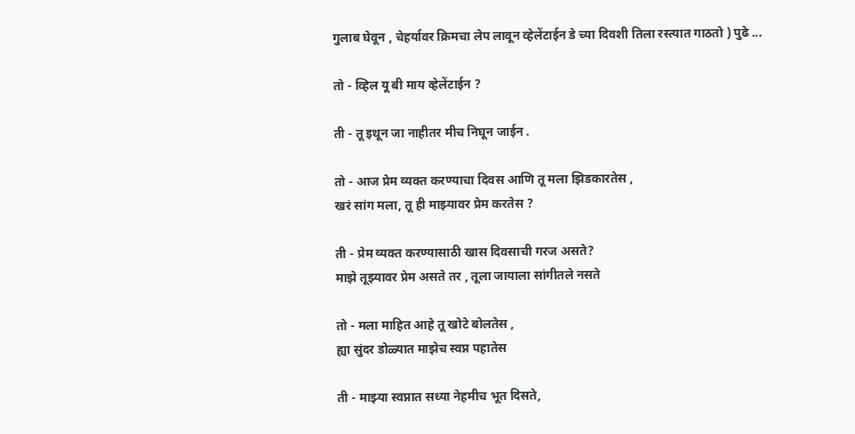गुलाब घेवून , चेहर्यावर क्रिमचा लेप लावून व्हेलेंटाईन डे च्या दिवशी तिला रस्त्यात गाठतो ) पुढे ...

तो - व्हिल यू बी माय व्हेलेंटाईन ?

ती - तू इथून जा नाहीतर मीच निघून जाईन .

तो - आज प्रेम व्यक्त करण्याचा दिवस आणि तू मला झिडकारतेस ,
खरं सांग मला, तू ही माझ्यावर प्रेम करतेस ?

ती - प्रेम व्यक्त करण्यासाठी खास दिवसाची गरज असते?
माझे तूझ्यावर प्रेम असते तर , तूला जायाला सांगीतले नसते

तो - मला माहित आहे तू खोटे बोलतेस ,
ह्या सुंदर डोळ्यात माझेच स्वप्न पहातेस

ती - माझ्या स्वप्नात सध्या नेहमीच भूत दिसते,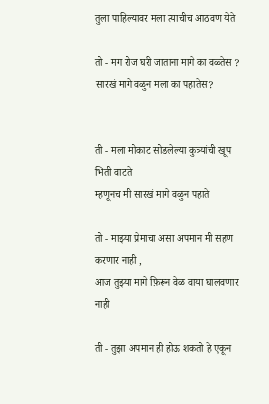तुला पाहिल्यावर मला त्याचीच आठवण येते

तो - मग रोज घरी जाताना मागे का वळ्तेस ?
सारखं मागे वळुन मला का पहातेस?


ती - मला मोकाट सोडलेल्या कुत्र्यांची खूप भिती वाटते
म्हणूनच मी सारखं मागे वळुन पहाते

तो - माझ्या प्रेमाचा असा अपमान मी सहण करणार नाही ,
आज तुझ्या मागे फ़िरून वेळ वाया घालवणार नाही

ती - तुझा अपमान ही होऊ शकतो हे एकून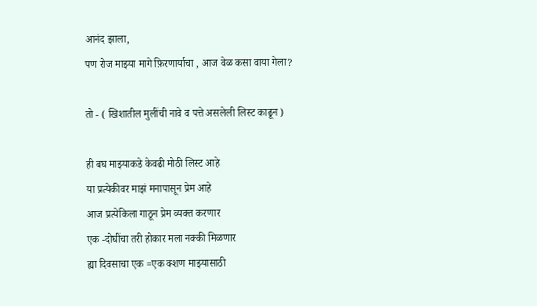आनंद झाला,
पण रोज माझ्या मागे फ़िरणार्याचा , आज वेळ कसा वाया गेला?

तो - ( खिशातील मुलींची नावे व पत्ते असलेली लिस्ट काढून )

ही बघ माझ्याकडे केवढी मोठी लिस्ट आहे
या प्रत्येकीवर माझं मनापासून प्रेम आहे
आज प्रत्येकिला गाठून प्रेम व्यक्त करणार
एक -दोघींचा तरी होकार मला नक्की मिळणार
ह्या दिवसाचा एक =एक क्शण माझ्यासाठी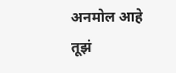अनमोल आहे
तूझं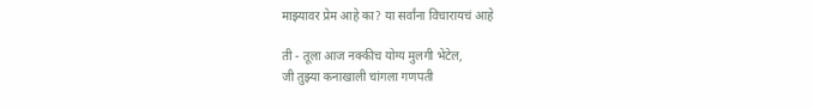माझ्यावर प्रेम आहे का? या सर्वांना विचारायचं आहे

ती - तूला आज नक्कीच योग्य मुलगी भेटेल,
जी तुझ्या कनाखाली चांगला गणपती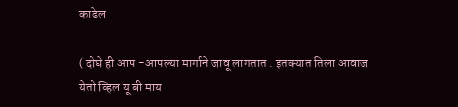काढेल

( दोघे ही आप -आपल्या मार्गाने जावू लागतात . इतक्यात तिला आवाज येतो व्हिल यू बी माय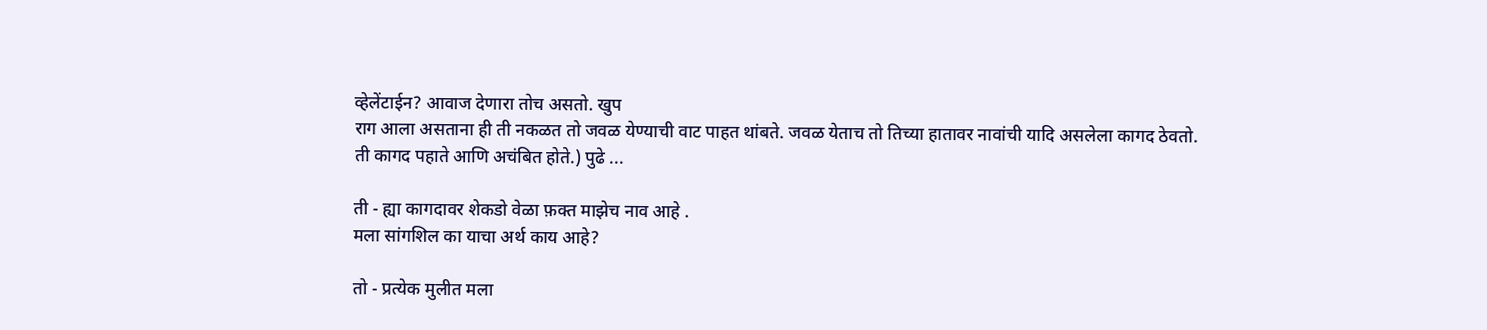व्हेलेंटाईन? आवाज देणारा तोच असतो. खुप
राग आला असताना ही ती नकळत तो जवळ येण्याची वाट पाहत थांबते. जवळ येताच तो तिच्या हातावर नावांची यादि असलेला कागद ठेवतो.
ती कागद पहाते आणि अचंबित होते.) पुढे ...

ती - ह्या कागदावर शेकडो वेळा फ़क्त माझेच नाव आहे .
मला सांगशिल का याचा अर्थ काय आहे?

तो - प्रत्येक मुलीत मला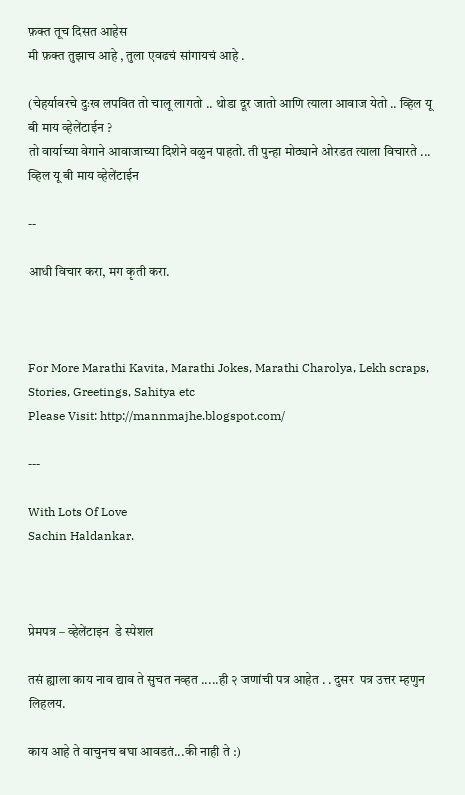फ़क्त तूच दिसत आहेस
मी फ़क्त तुझाच आहे , तुला एवढचं सांगायचं आहे .

(चेहर्यावरचे दुःख लपवित तो चालू लागतो .. थोडा दूर जातो आणि त्याला आवाज येतो .. व्हिल यू बी माय व्हेलेंटाईन ?
तो वार्याच्या वेगाने आवाजाच्या दिशेने वळुन पाहतो. ती पुन्हा मोठ्याने ओरडत त्याला विचारते ... व्हिल यू बी माय व्हेलेंटाईन

--

आधी विचार करा, मग कृती करा.



For More Marathi Kavita, Marathi Jokes, Marathi Charolya, Lekh scraps, Stories, Greetings, Sahitya etc
Please Visit: http://mannmajhe.blogspot.com/

---

With Lots Of Love
Sachin Haldankar.



प्रेमपत्र – व्हेलेंटाइन  डे स्पेशल

तसं ह्याला काय नाव द्याव ते सुचत नव्हत .....ही २ जणांची पत्र आहेत . . दुसर  पत्र उत्तर म्हणुन लिहलय.

काय आहे ते वाचुनच बघा आवडतं...की नाही ते :)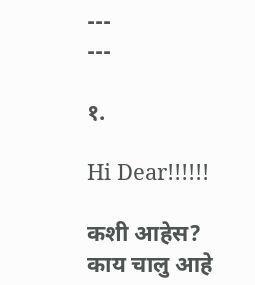---
---

१.

Hi Dear!!!!!!

कशी आहेस? काय चालु आहे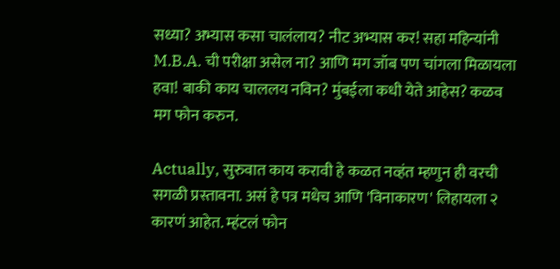सध्या? अभ्यास कसा चालंलाय? नीट अभ्यास कर! सहा महिन्यांनी M.B.A. ची परीक्षा असेल ना? आणि मग जॉब पण चांगला मिळायला हवा! बाकी काय चाललय नविन? मुंबईला कधी येते आहेस? कळव मग फोन करुन.

Actually, सुरुवात काय करावी हे कळत नव्हंत म्हणुन ही वरची सगळी प्रस्तावना. असं हे पत्र मधेच आणि 'विनाकारण' लिहायला २ कारणं आहेत. म्हंटलं फोन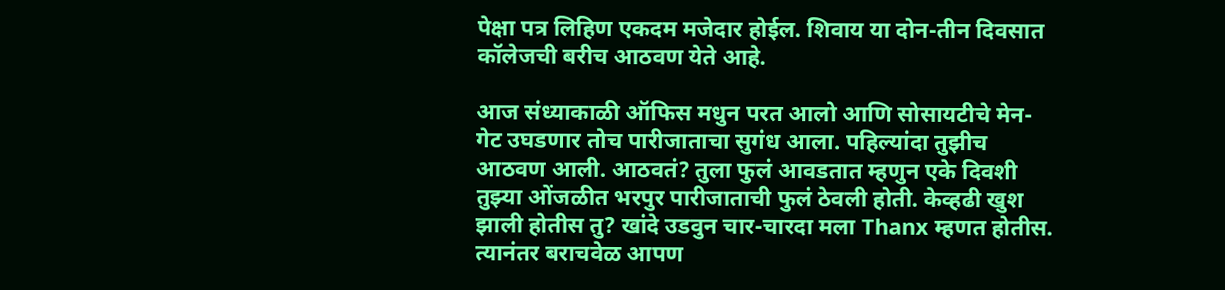पेक्षा पत्र लिहिण एकदम मजेदार होईल. शिवाय या दोन-तीन दिवसात कॉलेजची बरीच आठवण येते आहे.

आज संध्याकाळी ऑफिस मधुन परत आलो आणि सोसायटीचे मेन-गेट उघडणार तोच पारीजाताचा सुगंध आला. पहिल्यांदा तुझीच आठवण आली. आठवतं? तुला फुलं आवडतात म्हणुन एके दिवशी तुझ्या ओंजळीत भरपुर पारीजाताची फुलं ठेवली होती. केव्हढी खुश झाली होतीस तु? खांदे उडवुन चार-चारदा मला Thanx म्हणत होतीस. त्यानंतर बराचवेळ आपण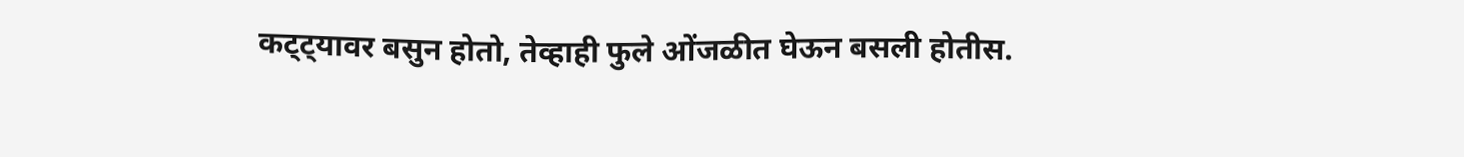कट्ट्यावर बसुन होतो, तेव्हाही फुले ओंजळीत घेऊन बसली होतीस.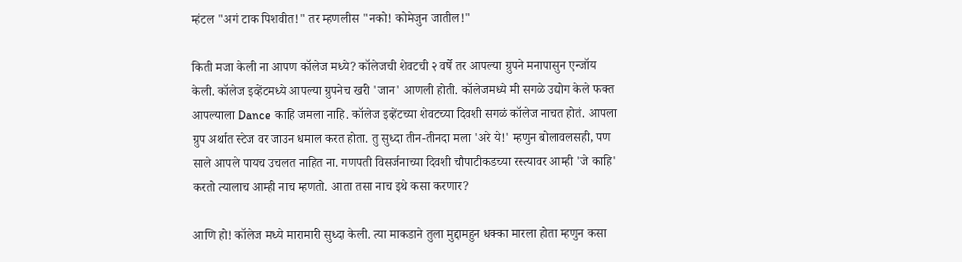म्हंटल "अगं टाक पिशवीत!" तर म्हणलीस "नको! कोमेजुन जातील!"

किती मजा केली ना आपण कॉलेज मध्ये? कॉलेजची शेवटची २ वर्षे तर आपल्या ग्रुपने मनापासुन एन्जॉय केली. कॉलेज इव्हेंटमध्ये आपल्या ग्रुपनेच खरी 'जान' आणली होती. कॉलेजमध्ये मी सगळे उद्योग केले फक्त आपल्याला Dance काहि जमला नाहि. कॉलेज इव्हेंटच्या शेवटच्या दिवशी सगळं कॉलेज नाचत होतं. आपला ग्रुप अर्थात स्टेज वर जाउन धमाल करत होता. तु सुध्दा तीन-तीनदा मला 'अरे ये!' म्हणुन बोलावलसही, पण साले आपले पायच उचलत नाहित ना. गणपती विसर्जनाच्या दिवशी चौपाटीकडच्या रस्त्यावर आम्ही 'जे काहि' करतो त्यालाच आम्ही नाच म्हणतो. आता तसा नाच इथे कसा करणार?

आणि हो! कॉलेज मध्ये मारामारी सुध्दा केली. त्या माकडाने तुला मुद्दामहुन धक्का मारला होता म्हणुन कसा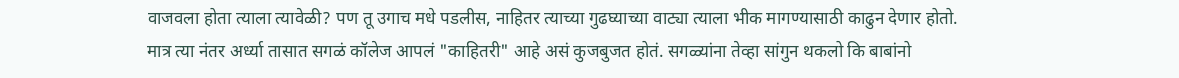वाजवला होता त्याला त्यावेळी? पण तू उगाच मधे पडलीस, नाहितर त्याच्या गुढघ्याच्या वाट्या त्याला भीक मागण्यासाठी काढुन देणार होतो.
मात्र त्या नंतर अर्ध्या तासात सगळं कॉलेज आपलं "काहितरी" आहे असं कुजबुजत होतं. सगळ्यांना तेव्हा सांगुन थकलो कि बाबांनो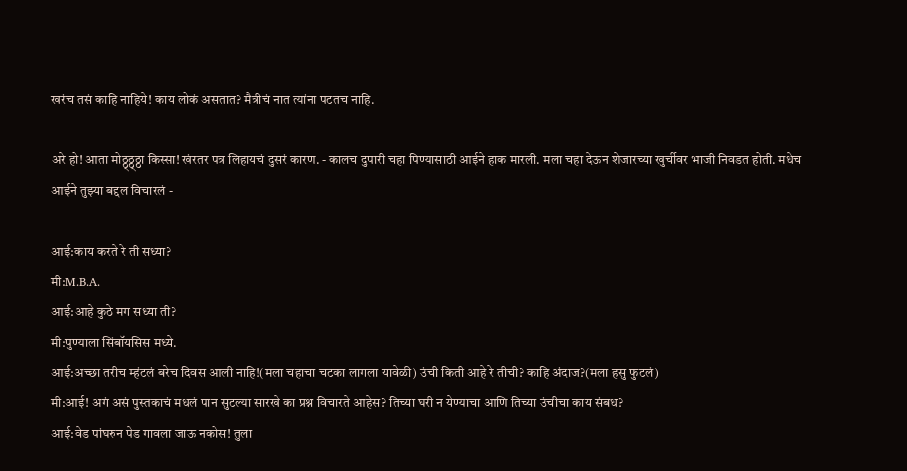खरंच तसं काहि नाहिये! काय लोकं असतात? मैत्रीचं नात त्यांना पटतच नाहि.

अरे हो! आता मोठ्ठ्ठ्ठ्ठ्ठा किस्सा! खंरतर पत्र लिहायचं दुसरं कारण. - कालच दुपारी चहा पिण्यासाठी आईने हाक मारली. मला चहा देऊन शेजारच्या खुर्चीवर भाजी निवडत होती. मधेच आईने तुझ्या बद्दल विचारलं -

आई:काय करते रे ती सध्या?
मी:M.B.A.
आई:आहे कुठे मग सध्या ती?
मी:पुण्याला सिंबॉयसिस मध्ये.
आई:अच्छा तरीच म्हंटलं बरेच दिवस आली नाहि!(मला चहाचा चटका लागला यावेळी) उंची किती आहे रे तीची? काहि अंदाज?(मला हसु फुटलं)
मी:आई! अगं असं पुस्तकाचं मधलं पान सुटल्या सारखे का प्रश्न विचारते आहेस? तिच्या घरी न येण्याचा आणि तिच्या उंचीचा काय संबध?
आई:वेड पांघरुन पेड गावला जाऊ नकोस! तुला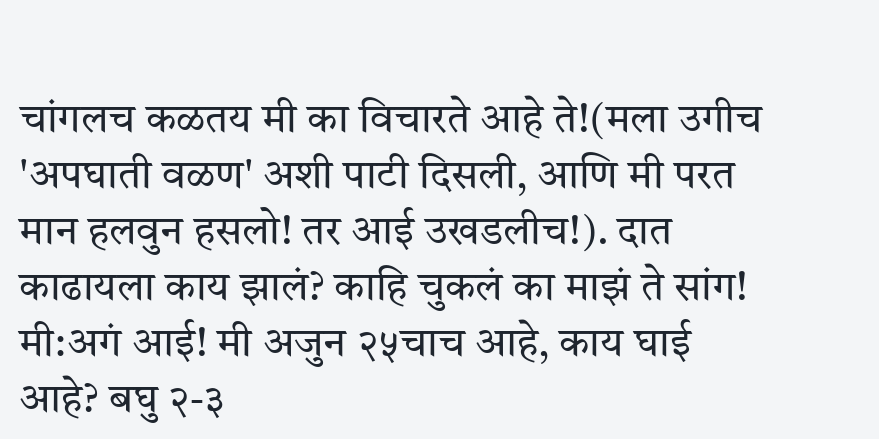चांगलच कळतय मी का विचारते आहे ते!(मला उगीच 'अपघाती वळण' अशी पाटी दिसली, आणि मी परत मान हलवुन हसलो! तर आई उखडलीच!). दात काढायला काय झालं? काहि चुकलं का माझं ते सांग!
मी:अगं आई! मी अजुन २५चाच आहे, काय घाई आहे? बघु २-३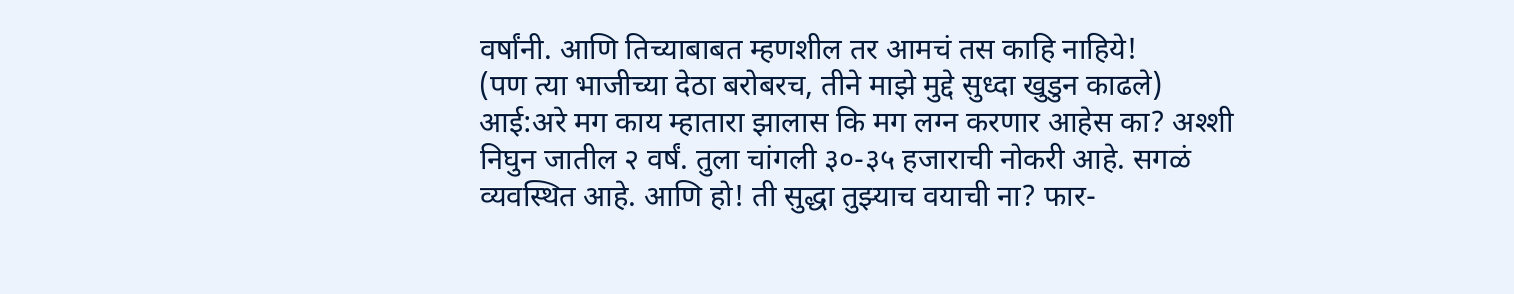वर्षांनी. आणि तिच्याबाबत म्हणशील तर आमचं तस काहि नाहिये!
(पण त्या भाजीच्या देठा बरोबरच, तीने माझे मुद्दे सुध्दा खुडुन काढले)
आई:अरे मग काय म्हातारा झालास कि मग लग्न करणार आहेस का? अश्शी निघुन जातील २ वर्षं. तुला चांगली ३०-३५ हजाराची नोकरी आहे. सगळं व्यवस्थित आहे. आणि हो! ती सुद्धा तुझ्याच वयाची ना? फार-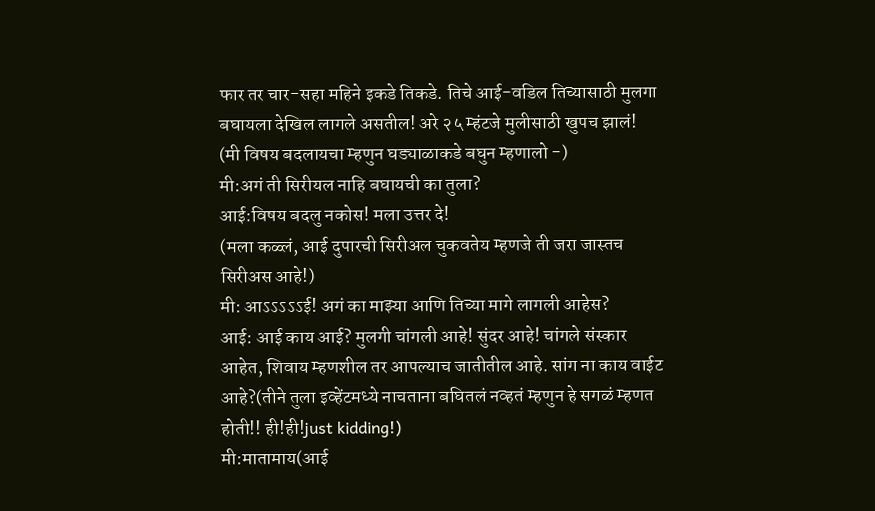फार तर चार-सहा महिने इकडे तिकडे. तिचे आई-वडिल तिच्यासाठी मुलगा बघायला देखिल लागले असतील! अरे २५ म्हंटजे मुलीसाठी खुपच झालं!
(मी विषय बदलायचा म्हणुन घड्याळाकडे बघुन म्हणालो -)
मी:अगं ती सिरीयल नाहि बघायची का तुला?
आई:विषय बदलु नकोस! मला उत्तर दे!
(मला कळ्लं, आई दुपारची सिरीअल चुकवतेय म्हणजे ती जरा जास्तच सिरीअस आहे!)
मी: आ‍ऽऽऽऽऽई! अगं का माझ्या आणि तिच्या मागे लागली आहेस?
आई: आई काय आई? मुलगी चांगली आहे! सुंदर आहे! चांगले संस्कार आहेत, शिवाय म्हणशील तर आपल्याच जातीतील आहे. सांग ना काय वाईट आहे?(तीने तुला इव्हेंटमध्ये नाचताना बघितलं नव्हतं म्हणुन हे सगळं म्हणत होती!! ही!ही!just kidding!)
मी:मातामाय(आई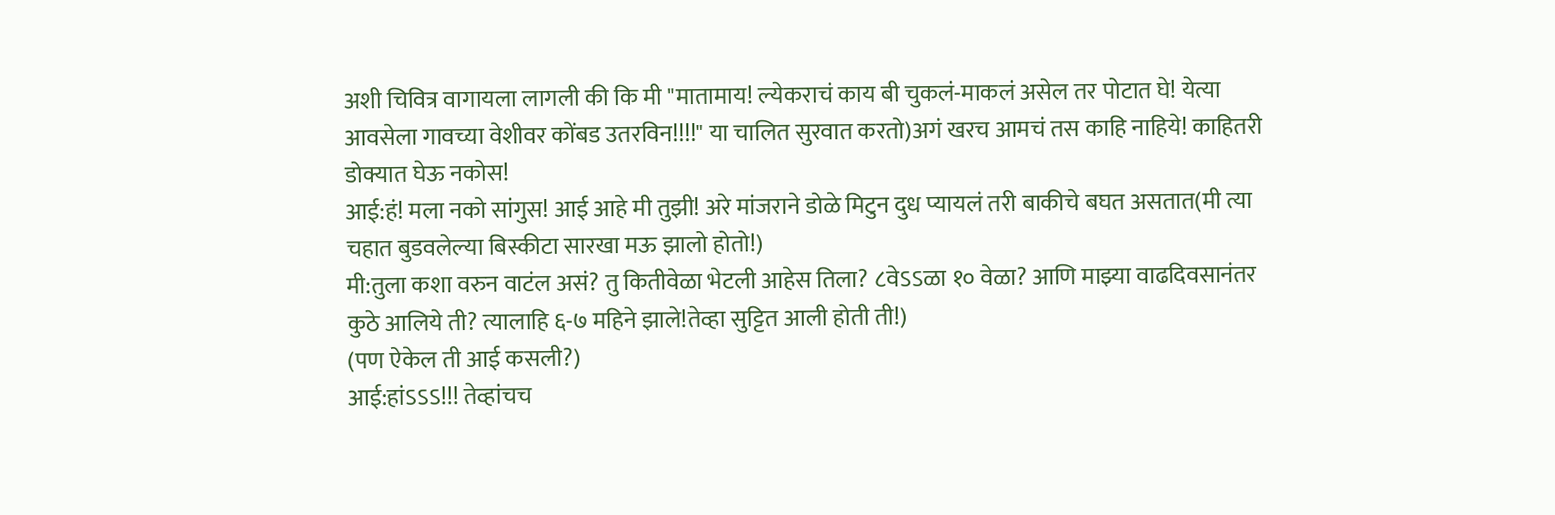अशी चिवित्र वागायला लागली की कि मी "मातामाय! ल्येकराचं काय बी चुकलं-माकलं असेल तर पोटात घे! येत्या आवसेला गावच्या वेशीवर कोंबड उतरविन!!!!" या चालित सुरवात करतो)अगं खरच आमचं तस काहि नाहिये! काहितरी डोक्यात घेऊ नकोस!
आई:हं! मला नको सांगुस! आई आहे मी तुझी! अरे मांजराने डोळे मिटुन दुध प्यायलं तरी बाकीचे बघत असतात(मी त्या चहात बुडवलेल्या बिस्कीटा सारखा मऊ झालो होतो!)
मी:तुला कशा वरुन वाटंल असं? तु कितीवेळा भेटली आहेस तिला? ८वेऽऽळा १० वेळा? आणि माझ्या वाढदिवसानंतर कुठे आलिये ती? त्यालाहि ६-७ महिने झाले!तेव्हा सुट्टित आली होती ती!)
(पण ऐकेल ती आई कसली?)
आई:हांऽऽऽ!!! तेव्हांचच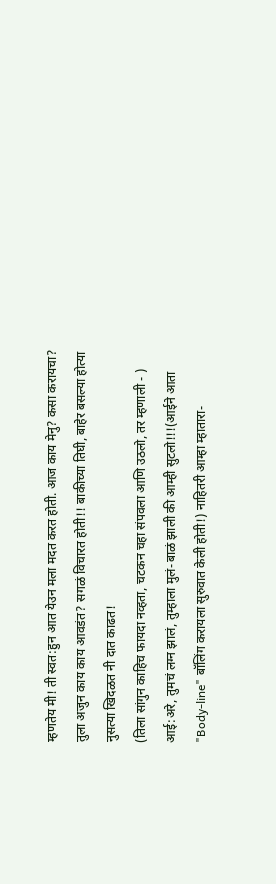म्हणतेय मी! ती स्वत:हुन आत येउन मला मदत करत होती. आज काय मेनु? कसा करायचा? तुला अजुन काय काय आवडंत? सगळं विचारत होती!! बाकीच्या तिघी, बाहेर बसल्या होत्या नुसत्या खिदळत नी दात काढत!
(तिला सांगुन काहिच फायदा नव्हता, चटकन चहा संपवला आणि उठलो, तर म्हणाली - )
आई:अरे, तुमचं लग्न झालं, तुम्हाला मुलं-बाळं झाली की आम्ही सुटलो!!!(आईने आता "Body-line" बॉलिंग करायला सुरुवात केली होती!) नाहितरी आम्हा म्हातारा-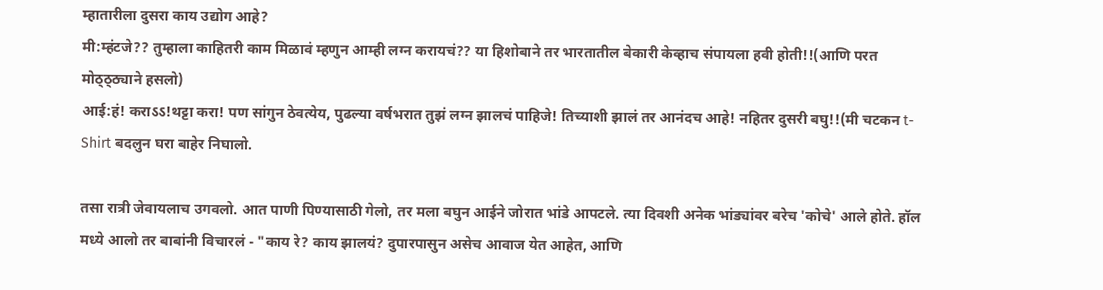म्हातारीला दुसरा काय उद्योग आहे?
मी:म्हंटजे?? तुम्हाला काहितरी काम मिळावं म्हणुन आम्ही लग्न करायचं?? या हिशोबाने तर भारतातील बेकारी केव्हाच संपायला हवी होती!!(आणि परत मोठ्ठ्ठ्याने हसलो)
आई:हं! कराऽऽ!थट्टा करा! पण सांगुन ठेवत्येय, पुढल्या वर्षभरात तुझं लग्न झालचं पाहिजे! तिच्याशी झालं तर आनंदच आहे! नहितर दुसरी बघु!!(मी चटकन t-Shirt बदलुन घरा बाहेर निघालो.

तसा रात्री जेवायलाच उगवलो. आत पाणी पिण्यासाठी गेलो, तर मला बघुन आईने जोरात भांडे आपटले. त्या दिवशी अनेक भांड्यांवर बरेच 'कोचे' आले होते. हॉल मध्ये आलो तर बाबांनी विचारलं - "काय रे? काय झालयं? दुपारपासुन असेच आवाज येत आहेत, आणि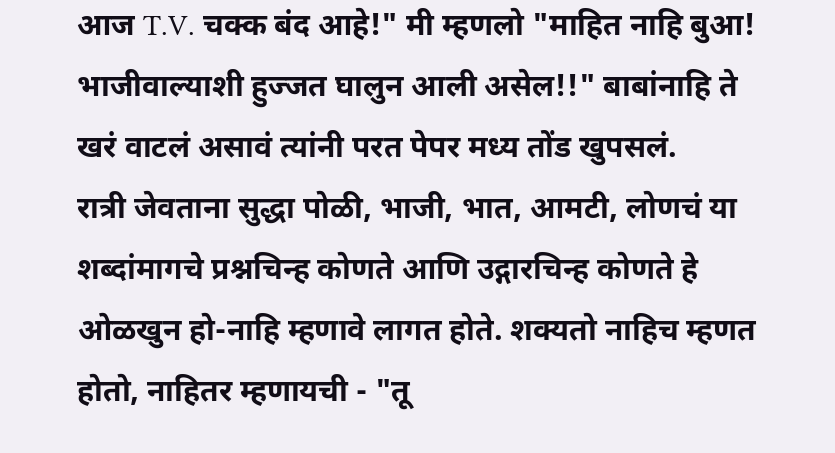आज T.V. चक्क बंद आहे!" मी म्हणलो "माहित नाहि बुआ! भाजीवाल्याशी हुज्जत घालुन आली असेल!!" बाबांनाहि ते खरं वाटलं असावं त्यांनी परत पेपर मध्य तोंड खुपसलं.
रात्री जेवताना सुद्धा पोळी, भाजी, भात, आमटी, लोणचं या शब्दांमागचे प्रश्नचिन्ह कोणते आणि उद्गारचिन्ह कोणते हे ओळखुन हो-नाहि म्हणावे लागत होते. शक्यतो नाहिच म्हणत होतो, नाहितर म्हणायची - "तू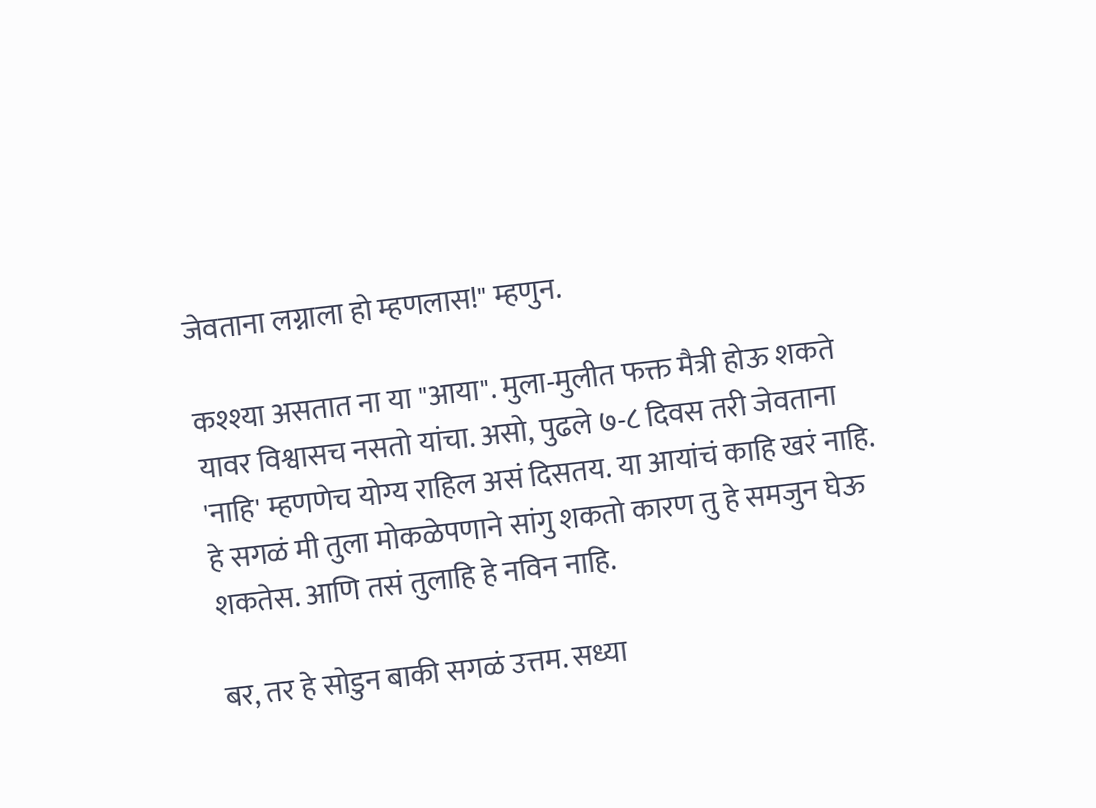जेवताना लग्नाला हो म्हणलास!" म्हणुन.

कश्श्या असतात ना या "आया". मुला-मुलीत फक्त मैत्री होऊ शकते यावर विश्वासच नसतो यांचा. असो, पुढले ७-८ दिवस तरी जेवताना 'नाहि' म्हणणेच योग्य राहिल असं दिसतय. या आयांचं काहि खरं नाहि.
हे सगळं मी तुला मोकळेपणाने सांगु शकतो कारण तु हे समजुन घेऊ शकतेस. आणि तसं तुलाहि हे नविन नाहि.

बर, तर हे सोडुन बाकी सगळं उत्तम. सध्या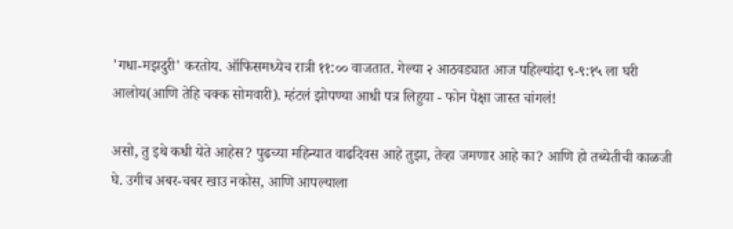'गधा-मझदुरी' करतोय. ऑफिसमध्येच रात्री ११:०० वाजतात. गेल्या २ आठवड्यात आज पहिल्यांदा ९-९:१५ ला घरी आलोय(आणि तेहि चक्क सोमवारी). म्हंटलं झोपण्या आधी पत्र लिहुया - फोन पेक्षा जास्त चांगलं!

असो, तु इथे कधी येते आहेस? पुढच्या महिन्यात वाढदिवस आहे तुझा, तेव्हा जमणार आहे का? आणि हो तब्येतीची काळजी घे. उगीच अबर-चबर खाउ नकोस, आणि आपल्याला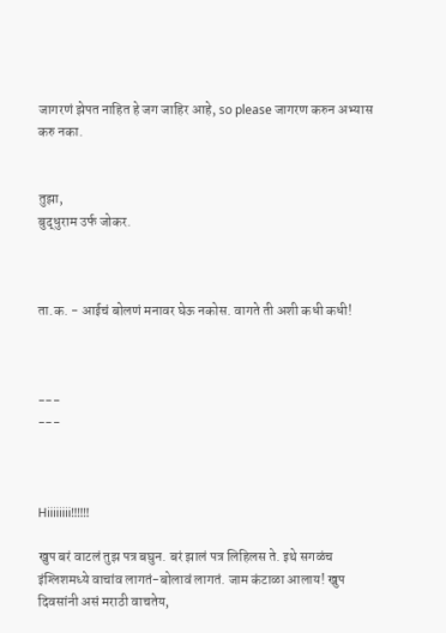जागरणं झेपत नाहित हे जग जाहिर आहे, so please जागरण करुन अभ्यास करु नका.


तुझा,
बुद्धुराम उर्फ जोकर.



ता.क. - आईचं बोलणं मनावर घेऊ नकोस. वागते ती अशी कधी कधी!



---
---



Hiiiiiiii!!!!!!

खुप बरं वाटलं तुझ पत्र बघुन. बरं झालं पत्र लिहिलस ते. इथे सगळंच इंग्लिशमध्ये वाचांव लागतं-बोलावं लागतं. जाम कंटाळा आलाय! खुप दिवसांनी असं मराठी वाचतेय,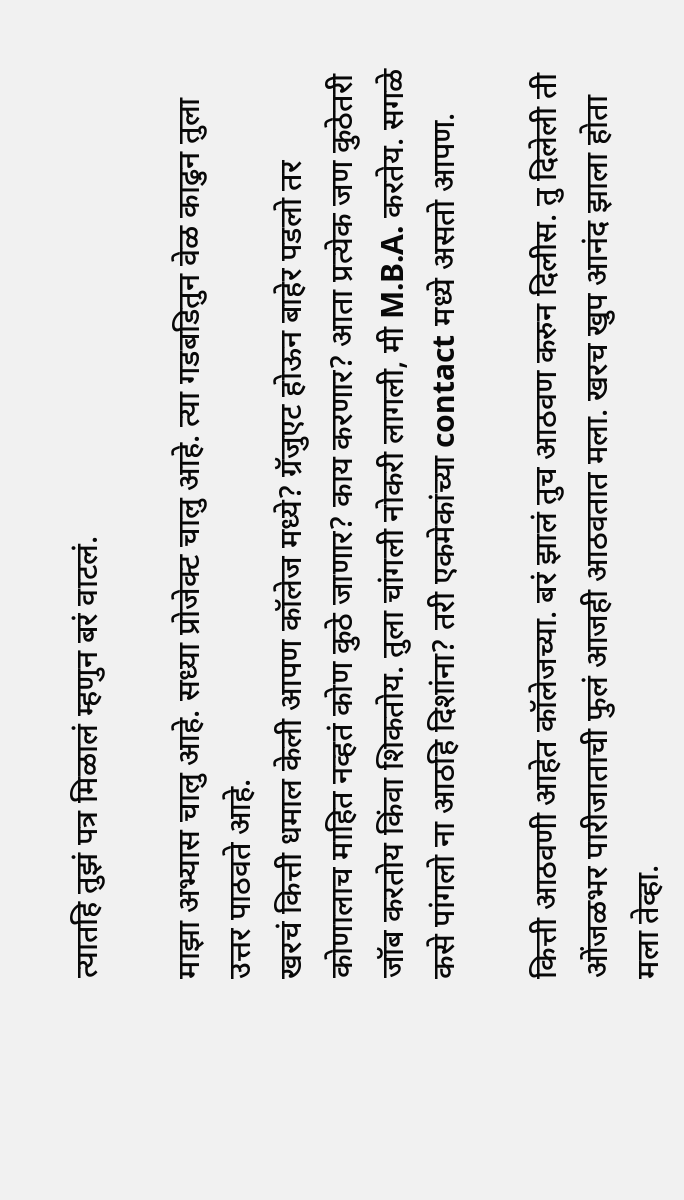त्यातहि तुझं पत्र मिळालं म्हणुन बरं वाटलं.

माझा अभ्यास चालु आहे. सध्या प्रोजेक्ट चालु आहे. त्या गडबडितुन वेळ काढुन तुला उत्तर पाठवते आहे.
खरचं कित्ती धमाल केली आपण कॉलेज मध्ये? ग्रॅजुएट होऊन बाहेर पडलो तर कोणालाच माहित नव्हतं कोण कुठे जाणार? काय करणार? आता प्रत्येक जण कुठेतरी जॉब करतोय किंवा शिकतोय. तुला चांगली नोकरी लागली, मी M.B.A. करतेय. सगळे कसे पांगलो ना आठहि दिशांना? तरी एकमेकांच्या contact मध्ये असतो आपण.

कित्ती आठवणी आहेत कॉलेजच्या. बरं झालं तुच आठवण करुन दिलीस. तु दिलेली ती ओंजळभर पारीजाताची फुलं आजही आठवतात मला. खरच खुप आनंद झाला होता मला तेव्हा.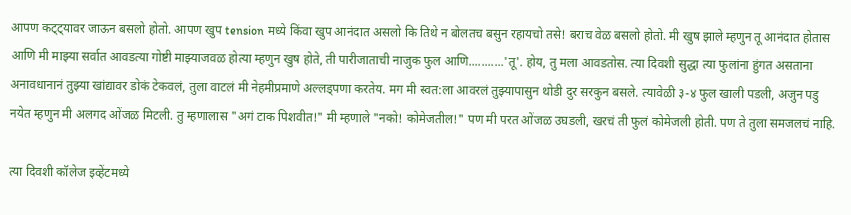आपण कट्ट्यावर जाऊन बसलो होतो. आपण खुप tension मध्ये किंवा खुप आनंदात असलो कि तिथे न बोलतच बसुन रहायचो तसे! बराच वेळ बसलो होतो. मी खुष झाले म्हणुन तू आनंदात होतास आणि मी माझ्या सर्वात आवडत्या गोष्टी माझ्याजवळ होत्या म्हणुन खुष होते, ती पारीजाताची नाजुक फुल आणि...........'तू'. होय, तु मला आवडतोस. त्या दिवशी सुद्धा त्या फुलांना हुंगत असताना अनावधानानं तुझ्या खांद्यावर डोकं टेकवलं, तुला वाटलं मी नेहमीप्रमाणे अल्लड्पणा करतेय. मग मी स्वत:ला आवरलं तुझ्यापासुन थोडी दुर सरकुन बसले. त्यावेळी ३-४ फुल खाली पडली, अजुन पडु नयेत म्हणुन मी अलगद ओंजळ मिटली. तु म्हणालास "अगं टाक पिशवीत!" मी म्हणाले "नको! कोमेजतील!" पण मी परत ओंजळ उघडली, खरचं ती फुलं कोमेजली होती. पण ते तुला समजलचं नाहि.

त्या दिवशी कॉलेज इव्हेंटमध्ये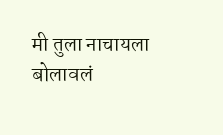मी तुला नाचायला बोलावलं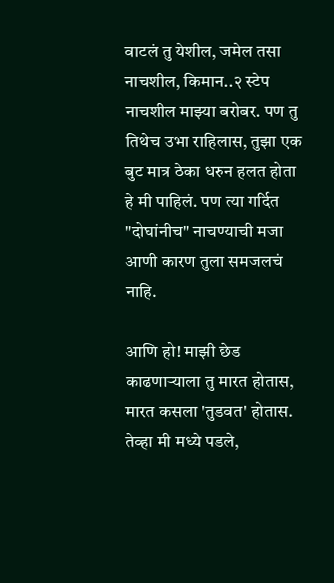वाटलं तु येशील, जमेल तसा नाचशील, किमान..२ स्टेप नाचशील माझ्या बरोबर. पण तु तिथेच उभा राहिलास, तुझा एक बुट मात्र ठेका धरुन हलत होता हे मी पाहिलं. पण त्या गर्दित "दोघांनीच" नाचण्याची मजा आणी कारण तुला समजलचं नाहि.

आणि हो! माझी छेड काढणार्‍याला तु मारत होतास, मारत कसला 'तुडवत' होतास. तेव्हा मी मध्ये पडले,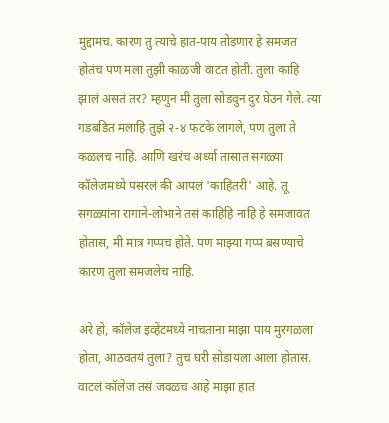मुद्दामच. कारण तु त्याचे हात-पाय तोडणार हे समजत होतंच पण मला तुझी काळजी वाटत होती. तुला काहि झालं असतं तर? म्हणुन मी तुला सोडवुन दुर घेउन गेले. त्या गडबडित मलाहि तुझे २-४ फटके लागले, पण तुला ते कळलच नाहि. आणि खरंच अर्ध्या तासात सगळ्या कॉलेजमध्ये पसरलं की आपलं 'काहितरी' आहे. तू सगळ्यांना रागाने-लोभाने तसं काहिहि नाहि हे समजावत होतास, मी मात्र गप्पच होते. पण माझ्या गप्प बसण्याचे कारण तुला समजलेच नाहि.

अरे हो, कॉलेज इव्हेंटमध्ये नाचताना माझा पाय मुरगळला होता, आठवतयं तुला? तुच घरी सोडायला आला होतास. वाटलं कॉलेज तसं जवळच आहे माझा हात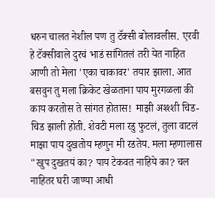धरुन चालत नेशील पण तु टॅक्सी बोलावलीस. एरवी हे टॅक्सीवाले दुरचं भाडं सांगितलं तरी येत नाहित आणी तो मेला 'एका चाकावर' तयार झाला. आत बसवुन तु मला क्रिकेट खेळताना पाय मुरगळला की काय करतोस ते सांगत होतास! माझी अश्श्शी चिड-चिड झाली होती. शेवटी मला रडु फुटलं, तुला वाटलं माझा पाय दुखतोय म्हणुन मी रडतेय. मला म्हणालास "खुप दुखतयं का? पाय टेकवत नाहिये का? चल नाहितर घरी जाण्या आधी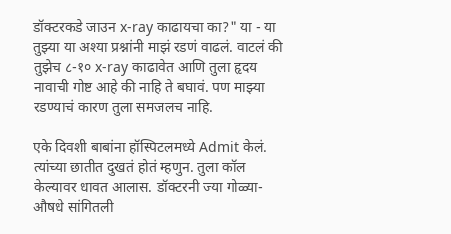डॉक्टरकडे जाउन x-ray काढायचा का?" या - या तुझ्या या अश्या प्रश्नांनी माझं रडणं वाढलं. वाटलं की तुझेच ८-१० x-ray काढावेत आणि तुला हृदय नावाची गोष्ट आहे की नाहि ते बघावं. पण माझ्या रडण्याचं कारण तुला समजलच नाहि.

एके दिवशी बाबांना हॉस्पिटलमध्ये Admit केलं. त्यांच्या छातीत दुखतं होतं म्हणुन. तुला कॉल केल्यावर धावत आलास. डॉक्टरनी ज्या गोळ्या-औषधे सांगितली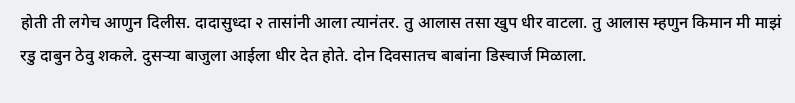होती ती लगेच आणुन दिलीस. दादासुध्दा २ तासांनी आला त्यानंतर. तु आलास तसा खुप धीर वाटला. तु आलास म्हणुन किमान मी माझं रडु दाबुन ठेवु शकले. दुसर्‍या बाजुला आईला धीर देत होते. दोन दिवसातच बाबांना डिस्चार्ज मिळाला.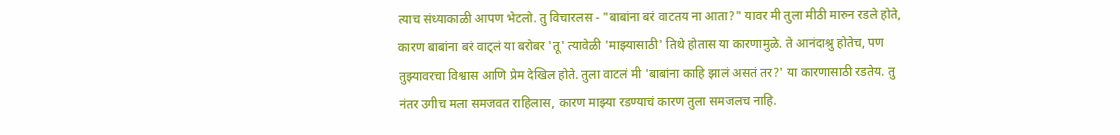त्याच संध्याकाळी आपण भेटलो. तु विचारलस - "बाबांना बरं वाटतय ना आता?" यावर मी तुला मीठी मारुन रडले होते, कारण बाबांना बरं वाट्लं या बरोबर 'तू' त्यावेळी 'माझ्यासाठी' तिथे होतास या कारणामुळे. ते आनंदाश्रु होतेच, पण तुझ्यावरचा विश्वास आणि प्रेम देखिल होते. तुला वाटलं मी 'बाबांना काहि झालं असतं तर?' या कारणासाठी रडतेय. तु नंतर उगीच मला समजवत राहिलास, कारण माझ्या रडण्याचं कारण तुला समजलच नाहि.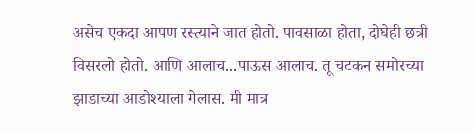असेच एकदा आपण रस्त्याने जात होतो. पावसाळा होता, दोघेही छत्री विसरलो होतो. आणि आलाच...पाऊस आलाच. तू चटकन समोरच्या झाडाच्या आडोश्याला गेलास. मी मात्र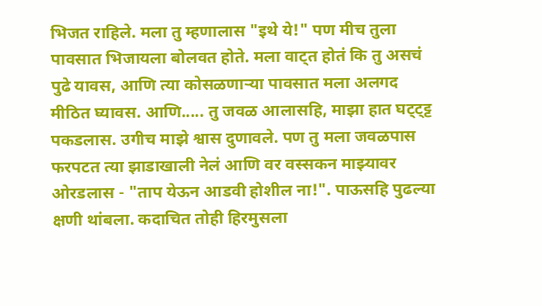भिजत राहिले. मला तु म्हणालास "इथे ये!" पण मीच तुला पावसात भिजायला बोलवत होते. मला वाट्त होतं कि तु असचं पुढे यावस, आणि त्या कोसळणार्‍या पावसात मला अलगद मीठित घ्यावस. आणि..... तु जवळ आलासहि, माझा हात घट्ट्ट्ट पकडलास. उगीच माझे श्वास दुणावले. पण तु मला जवळपास फरपटत त्या झाडाखाली नेलं आणि वर वस्सकन माझ्यावर ओरडलास - "ताप येऊन आडवी होशील ना!". पाऊसहि पुढल्या क्षणी थांबला. कदाचित तोही हिरमुसला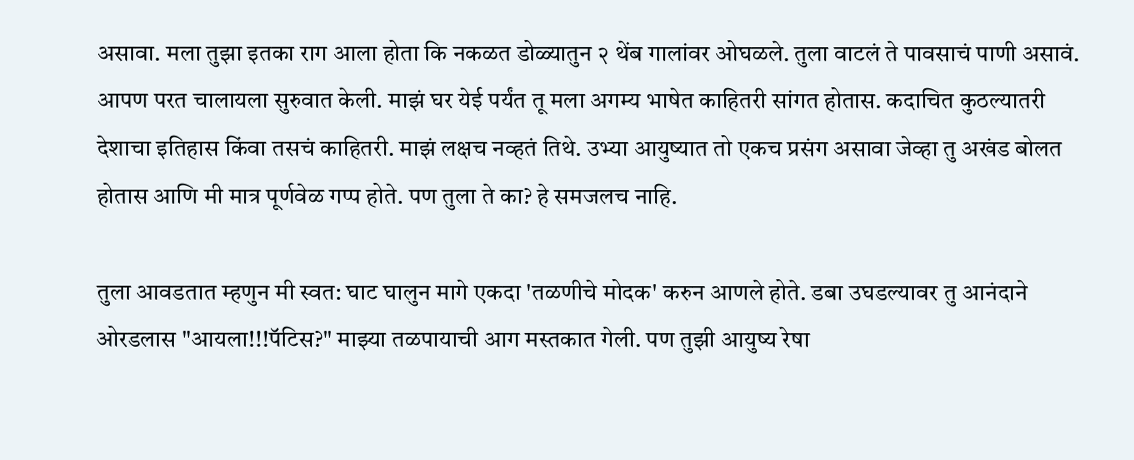असावा. मला तुझा इतका राग आला होता कि नकळत डोळ्यातुन २ थेंब गालांवर ओघळले. तुला वाटलं ते पावसाचं पाणी असावं. आपण परत चालायला सुरुवात केली. माझं घर येई पर्यंत तू मला अगम्य भाषेत काहितरी सांगत होतास. कदाचित कुठल्यातरी देशाचा इतिहास किंवा तसचं काहितरी. माझं लक्षच नव्हतं तिथे. उभ्या आयुष्यात तो एकच प्रसंग असावा जेव्हा तु अखंड बोलत होतास आणि मी मात्र पूर्णवेळ गप्प होते. पण तुला ते का? हे समजलच नाहि.

तुला आवडतात म्हणुन मी स्वत: घाट घालुन मागे एकदा 'तळणीचे मोदक' करुन आणले होते. डबा उघडल्यावर तु आनंदाने ओरडलास "आयला!!!पॅटिस?" माझ्या तळपायाची आग मस्तकात गेली. पण तुझी आयुष्य रेषा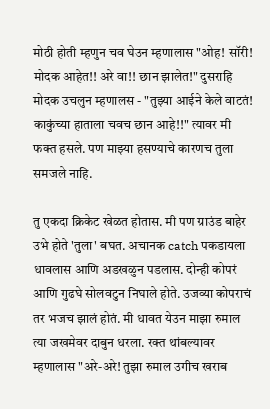मोठी होती म्हणुन चव घेउन म्हणालास "ओह! सॉरी! मोदक आहेत!! अरे वा!! छान झालेत!" दुसराहि मोदक उचलुन म्हणालस - "तुझ्या आईने केले वाटतं! काकुंच्या हाताला चवच छान आहे!!" त्यावर मी फक्त हसले. पण माझ्या हसण्याचे कारणच तुला समजले नाहि.

तु एकदा क्रिकेट खेळत होतास. मी पण ग्राउंड बाहेर उभे होते 'तुला' बघत. अचानक catch पकडायला धावलास आणि अडखळुन पडलास. दोन्ही कोपरं आणि गुढघे सोलवटुन निघाले होते. उजव्या कोपराचं तर भजच झालं होतं. मी धावत येउन माझा रुमाल त्या जखमेवर दाबुन धरला. रक्त थांबल्यावर म्हणालास "अरे-अरे! तुझा रुमाल उगीच खराब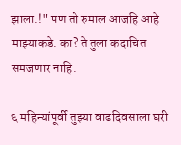झाला.!" पण तो रुमाल आजहि आहे माझ्याकडे. का? ते तुला कदाचित समजणार नाहि.

६ महिन्यांपूर्वी तुझ्या वाढदिवसाला घरी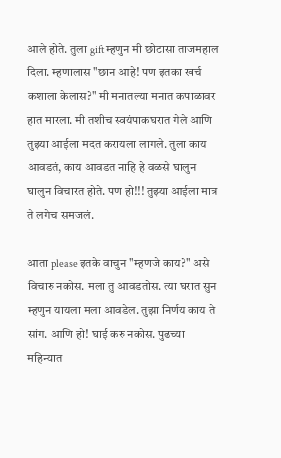आले होते. तुला gift म्हणुन मी छोटासा ताजमहाल दिला. म्हणालास "छान आहे! पण इतका खर्च कशाला केलास?" मी मनातल्या मनात कपाळावर हात मारला. मी तशीच स्वयंपाकघरात गेले आणि तुझ्या आईला मदत करायला लागले. तुला काय आवडतं, काय आवडत नाहि हे वळसे घालुन घालुन विचारत होते. पण हो!!! तुझ्या आईला मात्र ते लगेच समजलं.

आता please इतके वाचुन "म्हणजे काय?" असे विचारु नकोस. मला तु आवडतोस. त्या घरात सुन म्हणुन यायला मला आवडेल. तुझा निर्णय काय ते सांग. आणि हो! घाई करु नकोस. पुढच्या महिन्यात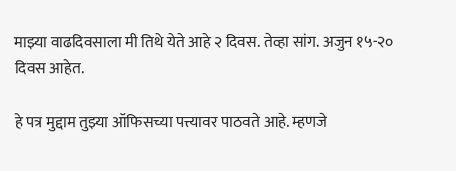माझ्या वाढदिवसाला मी तिथे येते आहे २ दिवस. तेव्हा सांग. अजुन १५-२० दिवस आहेत.

हे पत्र मुद्दाम तुझ्या ऑफिसच्या पत्त्यावर पाठवते आहे. म्हणजे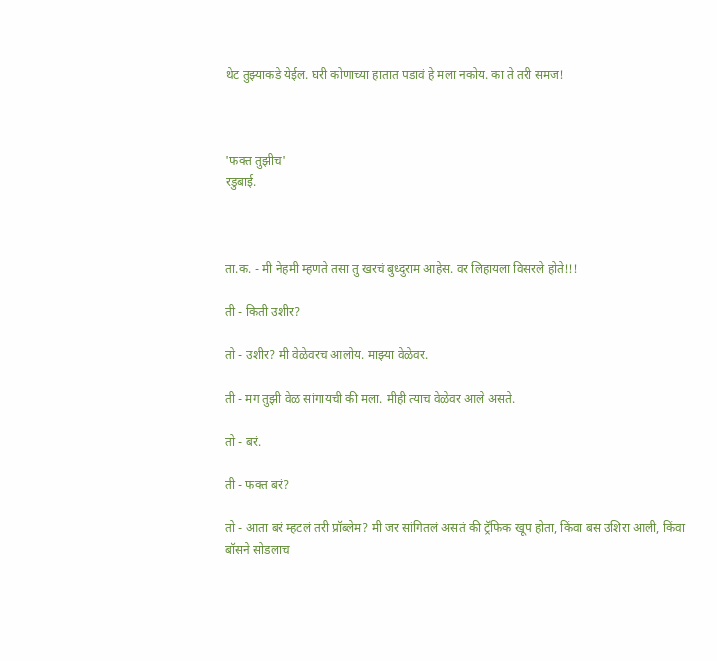थेट तुझ्याकडे येईल. घरी कोणाच्या हातात पडावं हे मला नकोय. का ते तरी समज!



'फक्त तुझीच'
रडुबाई.



ता.क. - मी नेहमी म्हणते तसा तु खरचं बुध्दुराम आहेस. वर लिहायला विसरले होते!!!

ती - किती उशीर?

तो - उशीर? मी वेळेवरच आलोय. माझ्या वेळेवर.

ती - मग तुझी वेळ सांगायची की मला. मीही त्याच वेळेवर आले असते.

तो - बरं.

ती - फक्त बरं?

तो - आता बरं म्हटलं तरी प्रॉब्लेम? मी जर सांगितलं असतं की ट्रॅफिक खूप होता, किंवा बस उशिरा आली, किंवा बॉसने सोडलाच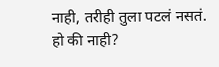नाही, तरीही तुला पटलं नसतं. हो की नाही?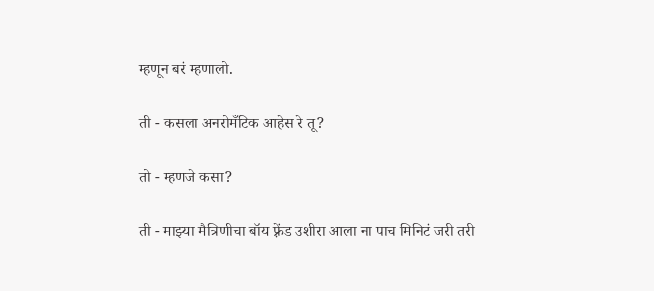म्हणून बरं म्हणालो.

ती - कसला अनरोमँटिक आहेस रे तू?

तो - म्हणजे कसा?

ती - माझ्या मैत्रिणीचा बॉय फ़्रेंड उशीरा आला ना पाच मिनिटं जरी तरी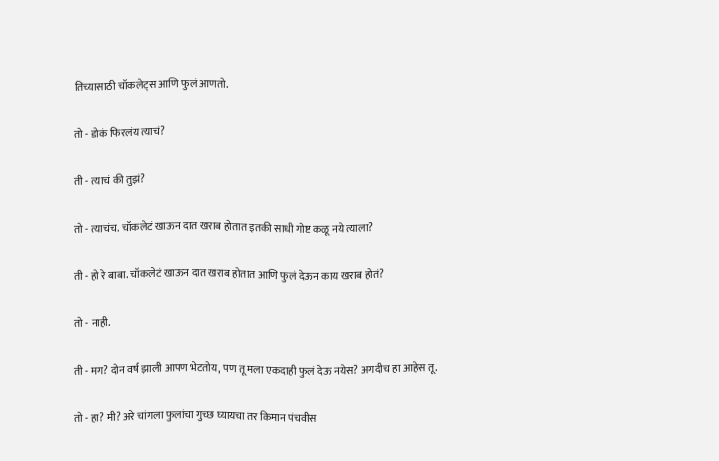तिच्यासाठी चॉकलेट्स आणि फुलं आणतो.

तो - डोकं फिरलंय त्याचं?

ती - त्याचं की तुझं?

तो - त्याचंच. चॉकलेटं खाऊन दात खराब होतात इतकी साधी गोष्ट कळू नये त्याला?

ती - हो रे बाबा. चॉकलेटं खाऊन दात खराब होतात आणि फुलं देऊन काय खराब होतं?

तो - नाही.

ती - मग? दोन वर्ष झाली आपण भेटतोय, पण तू मला एकदाही फुलं देऊ नयेस? अगदीच हा आहेस तू.

तो - हा? मी? अरे चांगला फुलांचा गुच्छ घ्यायचा तर किमान पंचवीस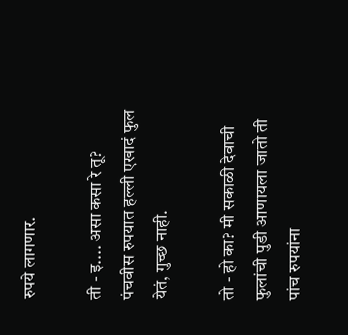रुपये लागणार.

ती - इ.... असा कसा रे तू? पंचवीस रुपयात हल्ली एखादं फुल येतं, गुच्छ नाही.

तो - हो का? मी सकाळी देवाची फुलांची पुडी आणायला जातो ती पांच रुपयांना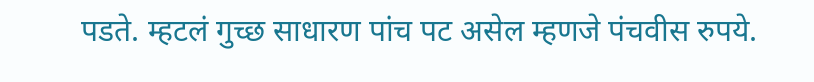पडते. म्हटलं गुच्छ साधारण पांच पट असेल म्हणजे पंचवीस रुपये.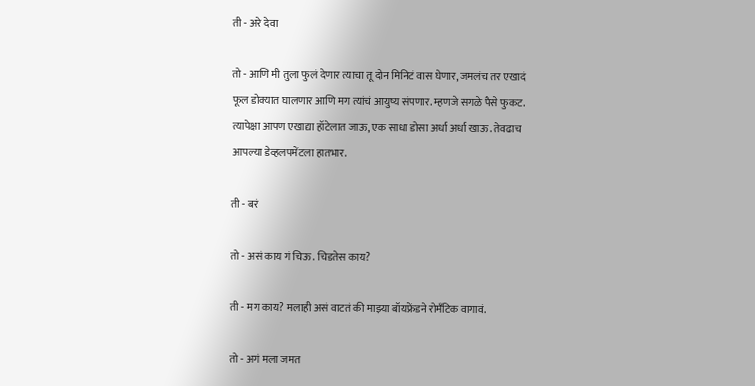ती - अरे देवा

तो - आणि मी तुला फुलं देणार त्याचा तू दोन मिनिटं वास घेणार, जमलंच तर एखादं फूल डोक्यात घालणार आणि मग त्यांचं आयुष्य संपणार. म्हणजे सगळे पैसे फुकट. त्यापेक्षा आपण एखाद्या हॉटेलात जाऊ, एक साधा डोसा अर्धा अर्धा खाऊ. तेवढाच आपल्या डेव्हलपमेंटला हातभार.

ती - बरं

तो - असं काय गं चिऊ. चिडतेस काय?

ती - मग काय? मलाही असं वाटतं की माझ्या बॉयफ्रेंडने रोमँटिक वागावं.

तो - अगं मला जमत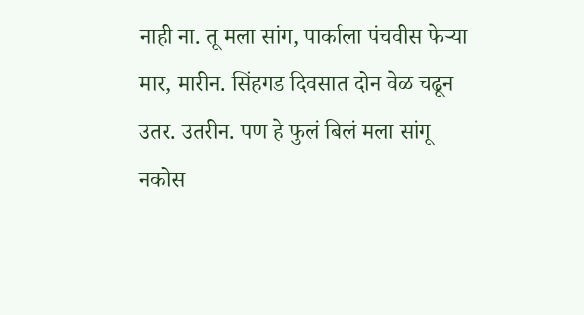नाही ना. तू मला सांग, पार्काला पंचवीस फेऱ्या मार, मारीन. सिंहगड दिवसात दोन वेळ चढून उतर. उतरीन. पण हे फुलं बिलं मला सांगू नकोस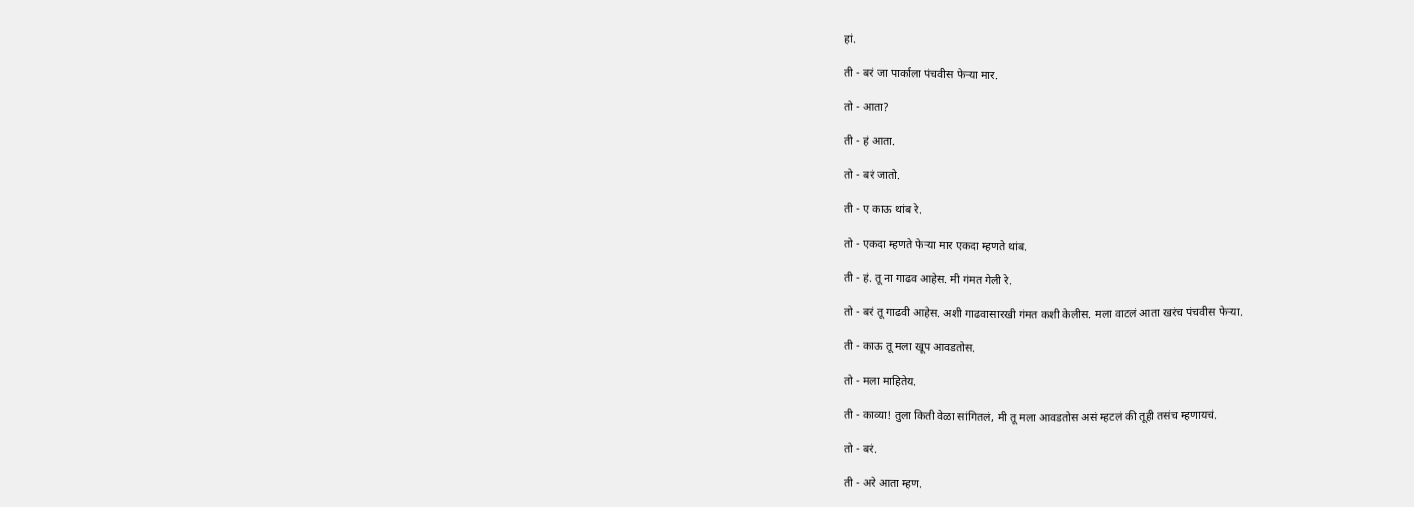हां.

ती - बरं जा पार्काला पंचवीस फेऱ्या मार.

तो - आता?

ती - हं आता.

तो - बरं जातो.

ती - ए काऊ थांब रे.

तो - एकदा म्हणते फेऱ्या मार एकदा म्हणते थांब.

ती - हं. तू ना गाढव आहेस. मी गंमत गेली रे.

तो - बरं तू गाढवी आहेस. अशी गाढवासारखी गंमत कशी केलीस. मला वाटलं आता खरंच पंचवीस फेऱ्या.

ती - काऊ तू मला खूप आवडतोस.

तो - मला माहितेय.

ती - काव्या! तुला किती वेळा सांगितलं, मी तू मला आवडतोस असं म्हटलं की तूही तसंच म्हणायचं.

तो - बरं.

ती - अरे आता म्हण.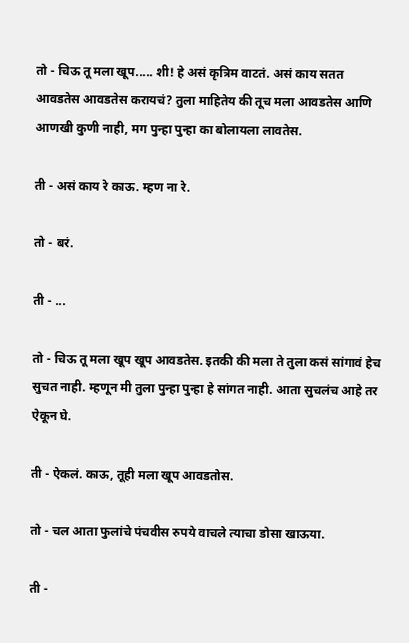तो - चिऊ तू मला खूप..... शी! हे असं कृत्रिम वाटतं. असं काय सतत आवडतेस आवडतेस करायचं? तुला माहितेय की तूच मला आवडतेस आणि आणखी कुणी नाही, मग पुन्हा पुन्हा का बोलायला लावतेस.

ती - असं काय रे काऊ. म्हण ना रे.

तो - बरं.

ती - ...

तो - चिऊ तू मला खूप खूप आवडतेस. इतकी की मला ते तुला कसं सांगावं हेच सुचत नाही. म्हणून मी तुला पुन्हा पुन्हा हे सांगत नाही. आता सुचलंच आहे तर ऐकून घे.

ती - ऐकलं. काऊ, तूही मला खूप आवडतोस.

तो - चल आता फुलांचे पंचवीस रुपये वाचले त्याचा डोसा खाऊया.

ती -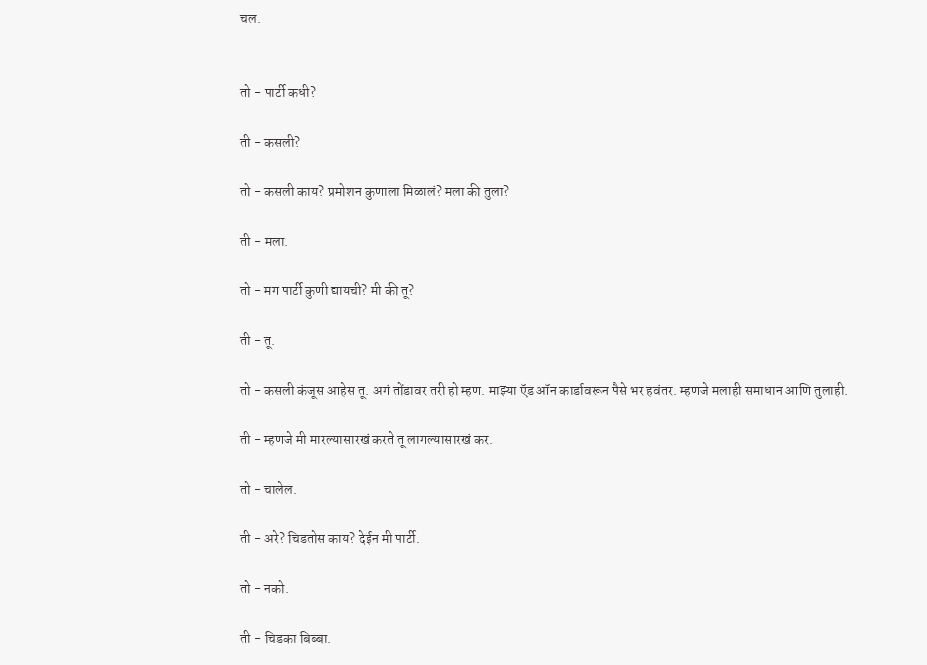चल.


तो - पार्टी कधी?

ती - कसली?

तो - कसली काय? प्रमोशन कुणाला मिळालं? मला की तुला?

ती - मला.

तो - मग पार्टी कुणी द्यायची? मी की तू?

ती - तू.

तो - कसली कंजूस आहेस तू. अगं तोंडावर तरी हो म्हण. माझ्या ऍड ऑन कार्डावरून पैसे भर हवंतर. म्हणजे मलाही समाधान आणि तुलाही.

ती - म्हणजे मी मारल्यासारखं करते तू लागल्यासारखं कर.

तो - चालेल.

ती - अरे? चिडतोस काय? देईन मी पार्टी.

तो - नको.

ती - चिडका बिब्बा.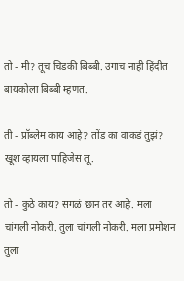तो - मी? तूच चिडकी बिब्बी. उगाच नाही हिंदीत बायकोला बिब्बी म्हणत.

ती - प्रॉब्लेम काय आहे? तोंड का वाकडं तुझं? खूश व्हायला पाहिजेस तू.

तो - कुठे काय? सगळं छान तर आहे. मला चांगली नोकरी. तुला चांगली नोकरी. मला प्रमोशन तुला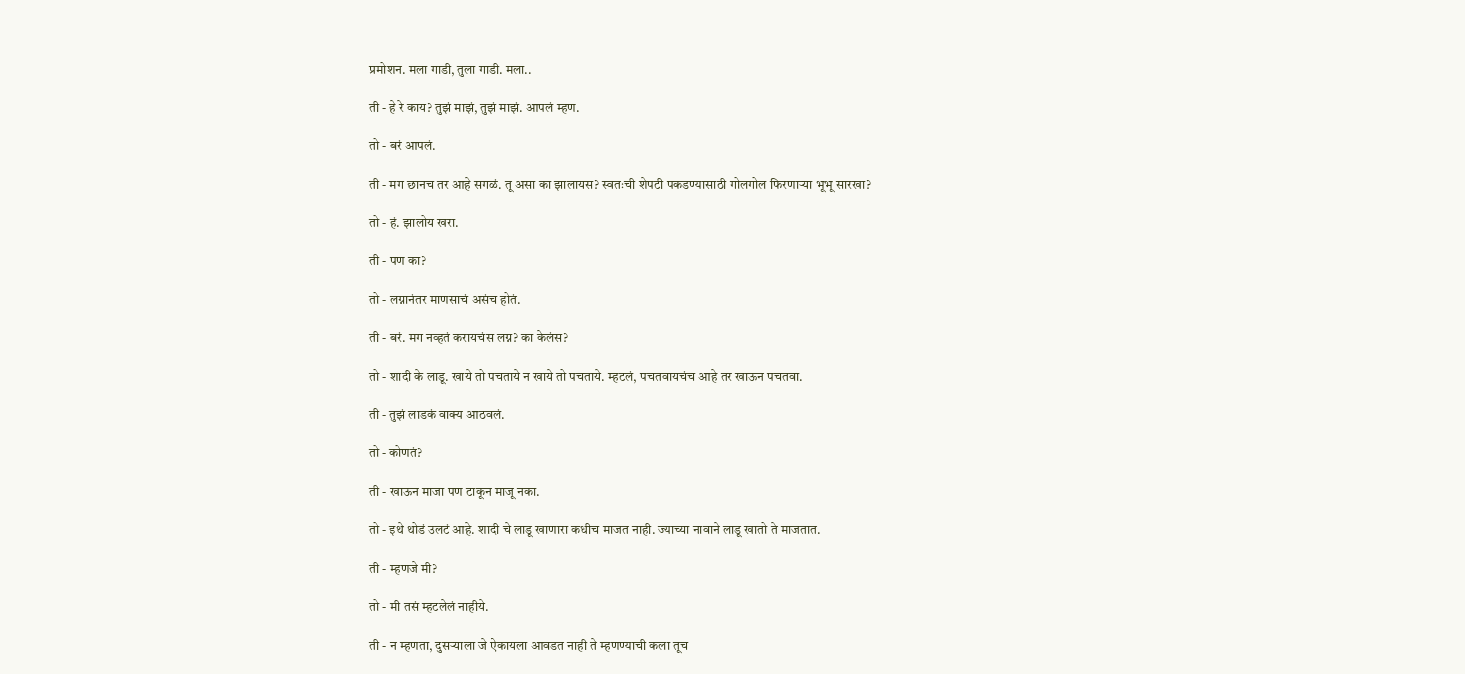प्रमोशन. मला गाडी, तुला गाडी. मला..

ती - हे रे काय? तुझं माझं, तुझं माझं. आपलं म्हण.

तो - बरं आपलं.

ती - मग छानच तर आहे सगळं. तू असा का झालायस? स्वतःची शेपटी पकडण्यासाठी गोलगोल फिरणाऱ्या भूभू सारखा?

तो - हं. झालोय खरा.

ती - पण का?

तो - लग्नानंतर माणसाचं असंच होतं.

ती - बरं. मग नव्हतं करायचंस लग्न? का केलंस?

तो - शादी के लाडू. खाये तो पचताये न खाये तो पचताये. म्हटलं, पचतवायचंच आहे तर खाऊन पचतवा.

ती - तुझं लाडकं वाक्य आठवलं.

तो - कोणतं?

ती - खाऊन माजा पण टाकून माजू नका.

तो - इथे थोडं उलटं आहे. शादी चे लाडू खाणारा कधीच माजत नाही. ज्याच्या नावाने लाडू खातो ते माजतात.

ती - म्हणजे मी?

तो - मी तसं म्हटलेलं नाहीये.

ती - न म्हणता, दुसऱ्याला जे ऐकायला आवडत नाही ते म्हणण्याची कला तूच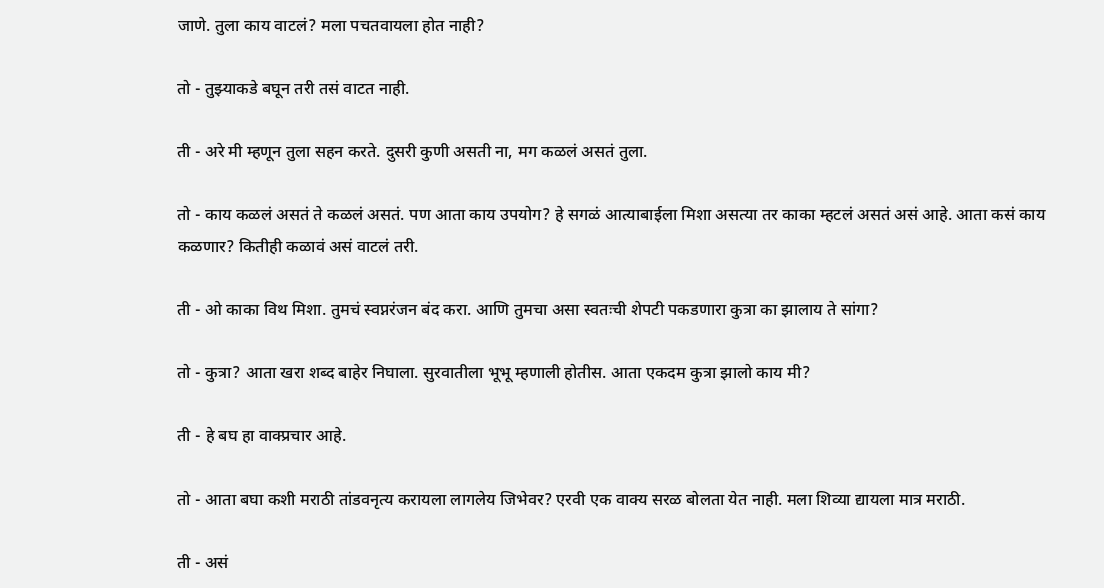जाणे. तुला काय वाटलं? मला पचतवायला होत नाही?

तो - तुझ्याकडे बघून तरी तसं वाटत नाही.

ती - अरे मी म्हणून तुला सहन करते. दुसरी कुणी असती ना, मग कळलं असतं तुला.

तो - काय कळलं असतं ते कळलं असतं. पण आता काय उपयोग? हे सगळं आत्याबाईला मिशा असत्या तर काका म्हटलं असतं असं आहे. आता कसं काय कळणार? कितीही कळावं असं वाटलं तरी.

ती - ओ काका विथ मिशा. तुमचं स्वप्नरंजन बंद करा. आणि तुमचा असा स्वतःची शेपटी पकडणारा कुत्रा का झालाय ते सांगा?

तो - कुत्रा? आता खरा शब्द बाहेर निघाला. सुरवातीला भूभू म्हणाली होतीस. आता एकदम कुत्रा झालो काय मी?

ती - हे बघ हा वाक्प्रचार आहे.

तो - आता बघा कशी मराठी तांडवनृत्य करायला लागलेय जिभेवर? एरवी एक वाक्य सरळ बोलता येत नाही. मला शिव्या द्यायला मात्र मराठी.

ती - असं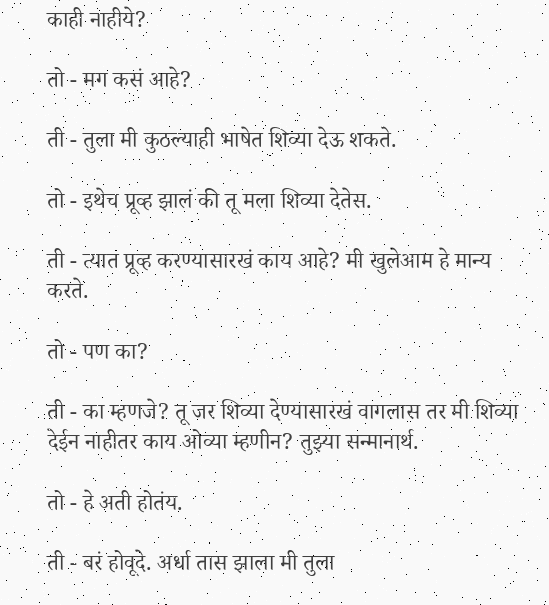काही नाहीये?

तो - मग कसं आहे?

ती - तुला मी कुठल्याही भाषेत शिव्या देऊ शकते.

तो - इथेच प्रूव्ह झालं की तू मला शिव्या देतेस.

ती - त्यात प्रूव्ह करण्यासारखं काय आहे? मी खुलेआम हे मान्य करते.

तो - पण का?

ती - का म्हणजे? तू जर शिव्या देण्यासारखं वागलास तर मी शिव्या देईन नाहीतर काय ओव्या म्हणीन? तुझ्या सन्मानार्थ.

तो - हे अती होतंय.

ती - बरं होवूदे. अर्धा तास झाला मी तुला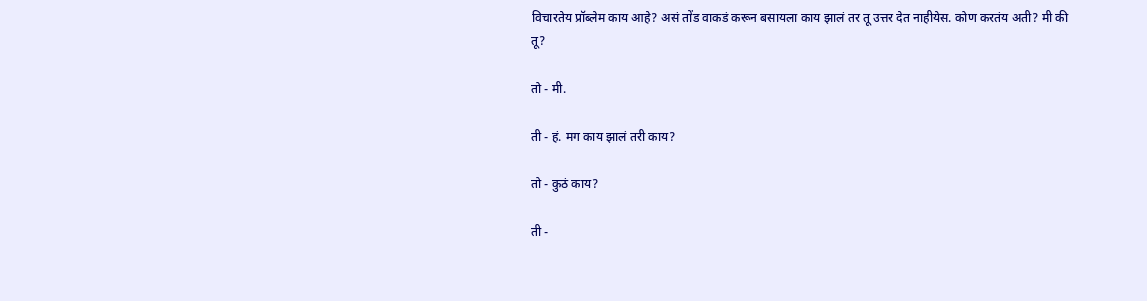विचारतेय प्रॉब्लेम काय आहे? असं तोंड वाकडं करून बसायला काय झालं तर तू उत्तर देत नाहीयेस. कोण करतंय अती? मी की तू?

तो - मी.

ती - हं. मग काय झालं तरी काय?

तो - कुठं काय?

ती -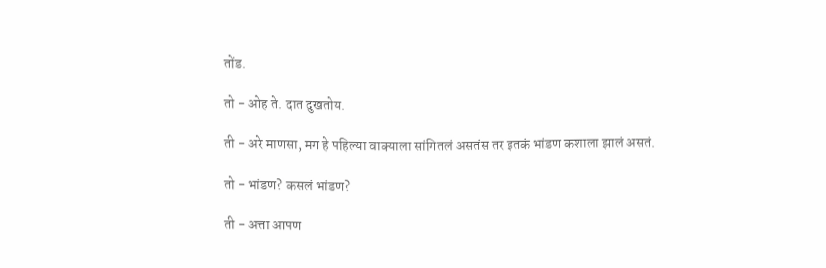तोंड.

तो - ओह ते. दात दुखतोय.

ती - अरे माणसा, मग हे पहिल्या वाक्याला सांगितलं असतंस तर इतकं भांडण कशाला झालं असतं.

तो - भांडण? कसलं भांडण?

ती - अत्ता आपण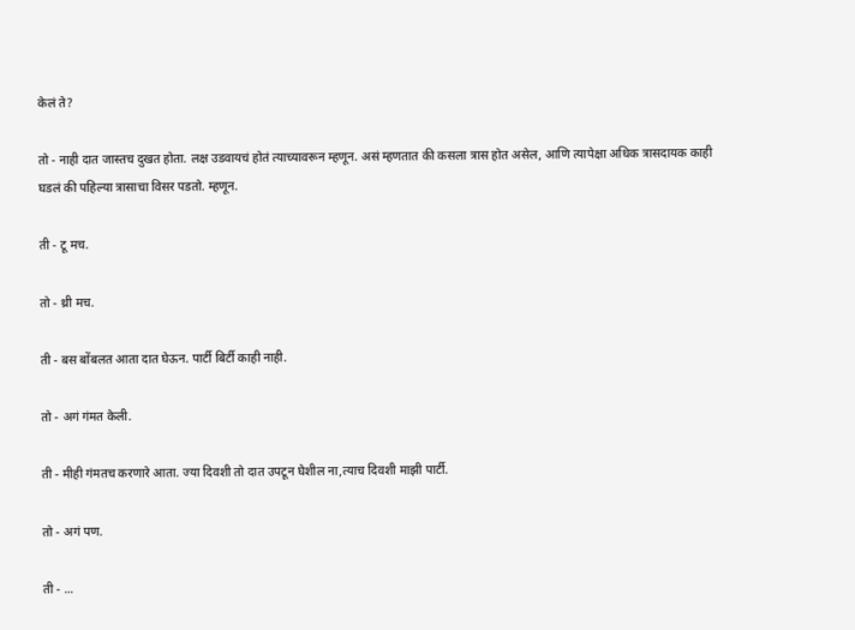केलं ते?

तो - नाही दात जास्तच दुखत होता. लक्ष उडवायचं होतं त्याच्यावरून म्हणून. असं म्हणतात की कसला त्रास होत असेल, आणि त्यापेक्षा अधिक त्रासदायक काही घडलं की पहिल्या त्रासाचा विसर पडतो. म्हणून.

ती - टू मच.

तो - थ्री मच.

ती - बस बोंबलत आता दात घेऊन. पार्टी बिर्टी काही नाही.

तो - अगं गंमत केली.

ती - मीही गंमतच करणारे आता. ज्या दिवशी तो दात उपटून घेशील ना,त्याच दिवशी माझी पार्टी.

तो - अगं पण.

ती - ...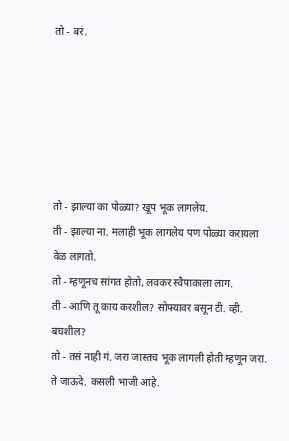तो - बरं.






तो - झाल्या का पोळ्या? खूप भूक लागलेय.
ती - झाल्या ना. मलाही भूक लागलेय पण पोळ्या करायला वेळ लागतो.
तो - म्हणूनच सांगत होतो, लवकर स्वैपाकाला लाग.
ती - आणि तू काय करशील? सोफ्यावर बसून टी. व्ही. बघशील?
तो - तसं नाही गं. जरा जास्तच भूक लागली होती म्हणून जरा. ते जाऊदे. कसली भाजी आहे.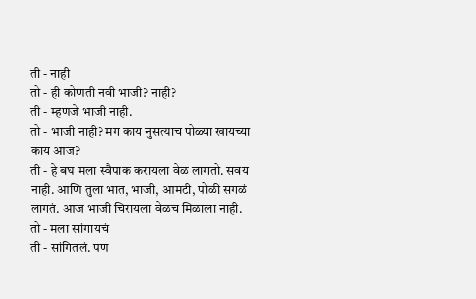ती - नाही
तो - ही कोणती नवी भाजी? नाही?
ती - म्हणजे भाजी नाही.
तो - भाजी नाही? मग काय नुसत्याच पोळ्या खायच्या काय आज?
ती - हे बघ मला स्वैपाक करायला वेळ लागतो. सवय नाही. आणि तुला भात, भाजी, आमटी, पोळी सगळं लागतं. आज भाजी चिरायला वेळच मिळाला नाही.
तो - मला सांगायचं
ती - सांगितलं. पण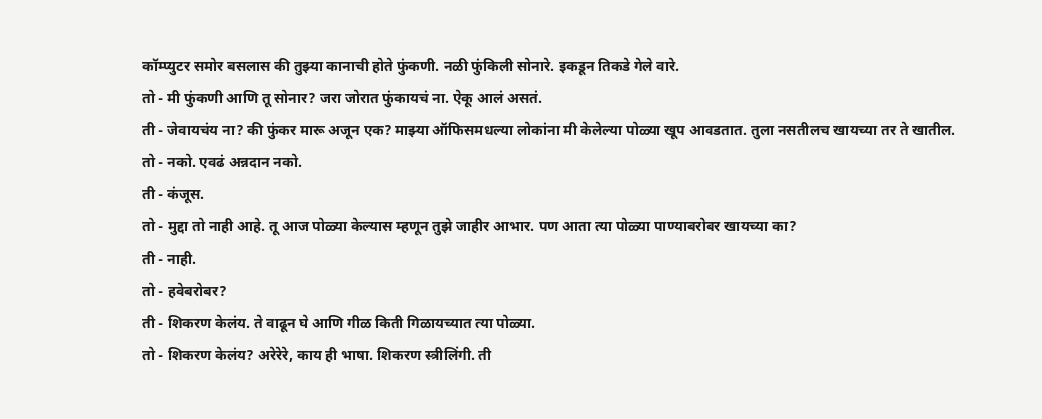कॉम्प्युटर समोर बसलास की तुझ्या कानाची होते फुंकणी. नळी फुंकिली सोनारे. इकडून तिकडे गेले वारे.
तो - मी फुंकणी आणि तू सोनार? जरा जोरात फुंकायचं ना. ऐकू आलं असतं.
ती - जेवायचंय ना? की फुंकर मारू अजून एक? माझ्या ऑफिसमधल्या लोकांना मी केलेल्या पोळ्या खूप आवडतात. तुला नसतीलच खायच्या तर ते खातील.
तो - नको. एवढं अन्नदान नको.
ती - कंजूस.
तो - मुद्दा तो नाही आहे. तू आज पोळ्या केल्यास म्हणून तुझे जाहीर आभार. पण आता त्या पोळ्या पाण्याबरोबर खायच्या का?
ती - नाही.
तो - हवेबरोबर?
ती - शिकरण केलंय. ते वाढून घे आणि गीळ किती गिळायच्यात त्या पोळ्या.
तो - शिकरण केलंय? अरेरेरे, काय ही भाषा. शिकरण स्त्रीलिंगी. ती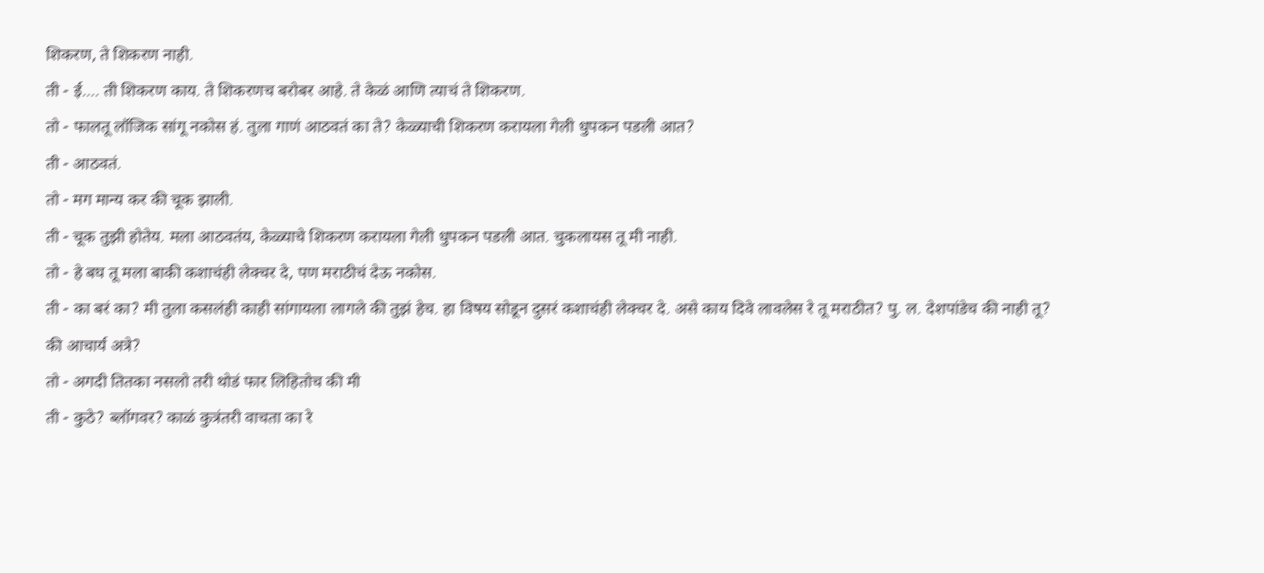शिकरण, ते शिकरण नाही.
ती - ई…. ती शिकरण काय. ते शिकरणच बरोबर आहे. ते केळं आणि त्याचं ते शिकरण.
तो - फालतू लॉजिक सांगू नकोस हं. तुला गाणं आठवतं का ते? केळ्याची शिकरण करायला गेली धुपकन पडली आत?
ती - आठवतं.
तो - मग मान्य कर की चूक झाली.
ती - चूक तुझी होतेय. मला आठवतंय, केळ्याचे शिकरण करायला गेली धुपकन पडली आत. चुकलायस तू मी नाही.
तो - हे बघ तू मला बाकी कशाचंही लेक्चर दे, पण मराठीचं देऊ नकोस.
ती - का बरं का? मी तुला कसलंही काही सांगायला लागले की तुझं हेच. हा विषय सोडून दुसरं कशाचंही लेक्चर दे. असे काय दिवे लावलेस रे तू मराठीत? पु. ल. देशपांडेच की नाही तू? की आचार्य अत्रे?
तो - अगदी तितका नसलो तरी थोडं फार लिहितोच की मी
ती - कुठे? ब्लॉगवर? काळं कुत्रंतरी वाचता का रे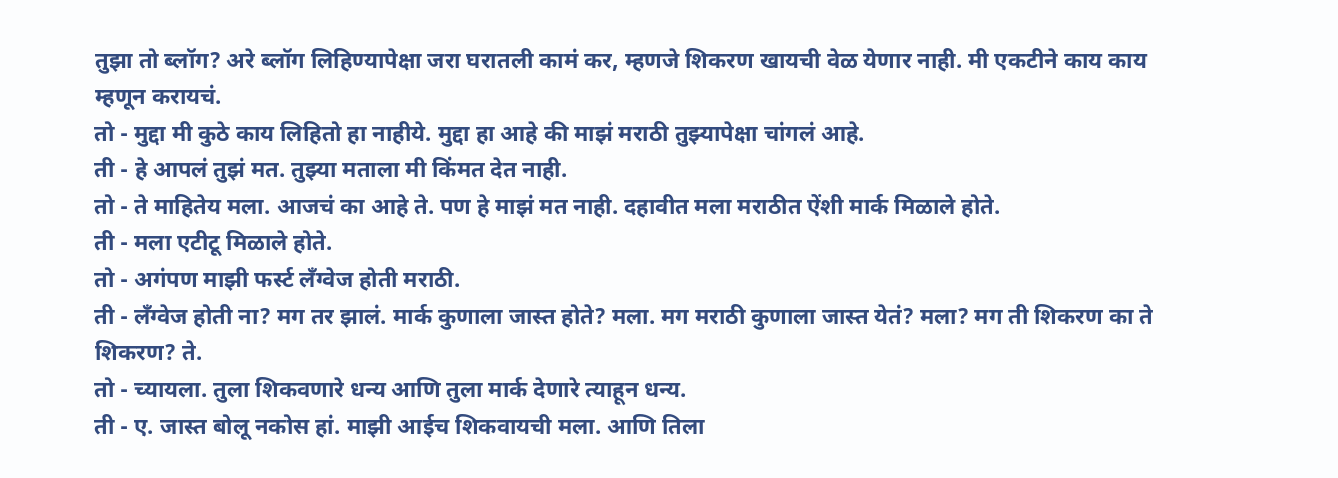तुझा तो ब्लॉग? अरे ब्लॉग लिहिण्यापेक्षा जरा घरातली कामं कर, म्हणजे शिकरण खायची वेळ येणार नाही. मी एकटीने काय काय म्हणून करायचं.
तो - मुद्दा मी कुठे काय लिहितो हा नाहीये. मुद्दा हा आहे की माझं मराठी तुझ्यापेक्षा चांगलं आहे.
ती - हे आपलं तुझं मत. तुझ्या मताला मी किंमत देत नाही.
तो - ते माहितेय मला. आजचं का आहे ते. पण हे माझं मत नाही. दहावीत मला मराठीत ऐंशी मार्क मिळाले होते.
ती - मला एटीटू मिळाले होते.
तो - अगंपण माझी फर्स्ट लँग्वेज होती मराठी.
ती - लँग्वेज होती ना? मग तर झालं. मार्क कुणाला जास्त होते? मला. मग मराठी कुणाला जास्त येतं? मला? मग ती शिकरण का ते शिकरण? ते.
तो - च्यायला. तुला शिकवणारे धन्य आणि तुला मार्क देणारे त्याहून धन्य.
ती - ए. जास्त बोलू नकोस हां. माझी आईच शिकवायची मला. आणि तिला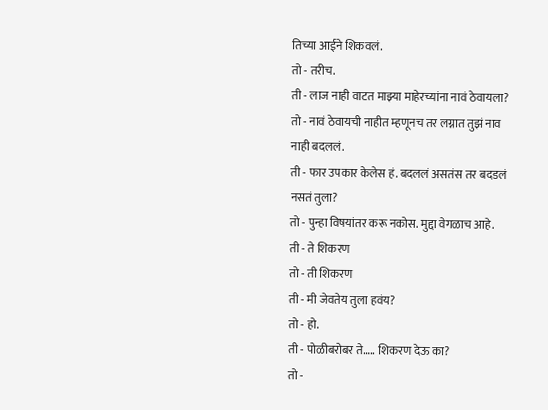तिच्या आईने शिकवलं.
तो - तरीच.
ती - लाज नाही वाटत माझ्या माहेरच्यांना नावं ठेवायला?
तो - नावं ठेवायची नाहीत म्हणूनच तर लग्नात तुझं नाव नाही बदललं.
ती - फार उपकार केलेस हं. बदललं असतंस तर बदडलं नसतं तुला?
तो - पुन्हा विषयांतर करू नकोस. मुद्दा वेगळाच आहे.
ती - ते शिकरण
तो - ती शिकरण
ती - मी जेवतेय तुला हवंय?
तो - हो.
ती - पोळीबरोबर ते….. शिकरण देऊ का?
तो -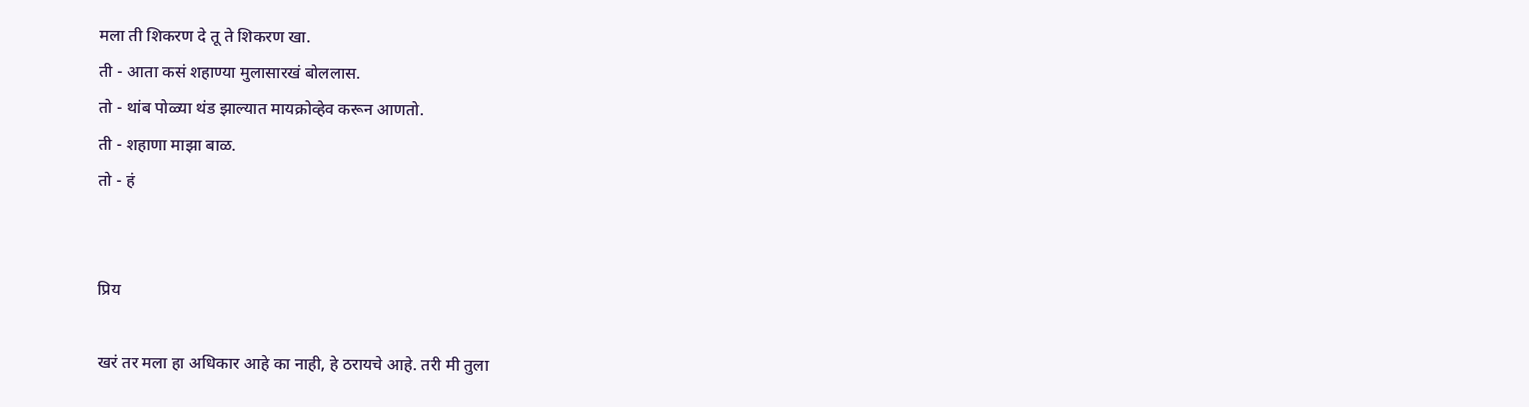मला ती शिकरण दे तू ते शिकरण खा.
ती - आता कसं शहाण्या मुलासारखं बोललास.
तो - थांब पोळ्या थंड झाल्यात मायक्रोव्हेव करून आणतो.
ती - शहाणा माझा बाळ.
तो - हं


प्रिय

खरं तर मला हा अधिकार आहे का नाही, हे ठरायचे आहे. तरी मी तुला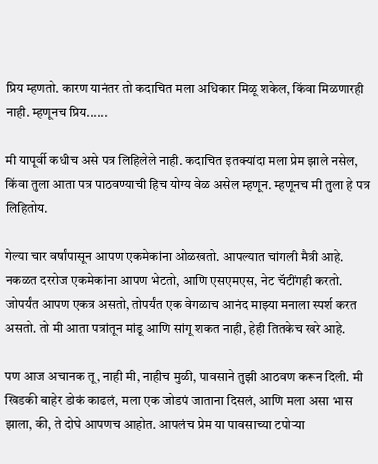प्रिय म्हणतो. कारण यानंतर तो कदाचित मला अधिकार मिळू शकेल, किंवा मिळणारही नाही. म्हणूनच प्रिय......

मी यापूर्वी कधीच असे पत्र लिहिलेले नाही. कदाचित इतक्यांदा मला प्रेम झाले नसेल, किंवा तुला आता पत्र पाठवण्याची हिच योग्य वेळ असेल म्हणून. म्हणूनच मी तुला हे पत्र लिहितोय.

गेल्या चार वर्षांपासून आपण एकमेकांना ओळखतो. आपल्यात चांगली मैत्री आहे. नकळत दररोज एकमेकांना आपण भेटतो, आणि एसएमएस, नेट चॅटींगही करतो. जोपर्यंत आपण एकत्र असतो, तोपर्यंत एक वेगळाच आनंद माझ्या मनाला स्पर्श करत असतो. तो मी आता पत्रांतून मांडू आणि सांगू शकत नाही, हेही तितकेच खरे आहे.

पण आज अचानक तू, नाही मी, नाहीच मुळी, पावसाने तुझी आठवण करून दिली. मी खिडकी बाहेर डोकं काढलं, मला एक जोडपं जाताना दिसलं, आणि मला असा भास झाला, की, ते दोघे आपणच आहोत. आपलंच प्रेम या पावसाच्या टपोऱ्या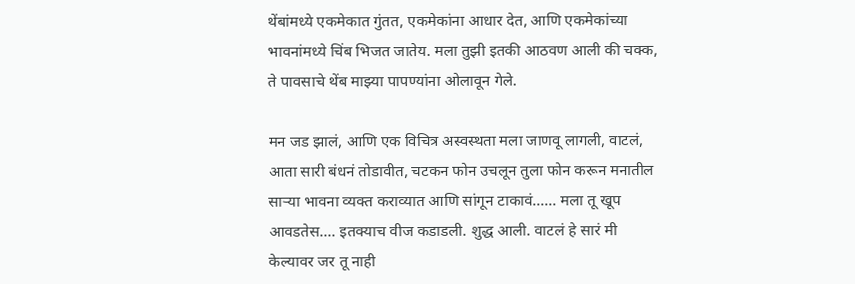थेंबांमध्ये एकमेकात गुंतत, एकमेकांना आधार देत, आणि एकमेकांच्या भावनांमध्ये चिंब भिजत जातेय. मला तुझी इतकी आठवण आली की चक्क, ते पावसाचे थेंब माझ्या पापण्यांना ओलावून गेले.

मन जड झालं, आणि एक विचित्र अस्वस्थता मला जाणवू लागली, वाटलं, आता सारी बंधनं तोडावीत, चटकन फोन उचलून तुला फोन करून मनातील साऱ्या भावना व्यक्त कराव्यात आणि सांगून टाकावं...... मला तू खूप आवडतेस.... इतक्याच वीज कडाडली. शुद्ध आली. वाटलं हे सारं मी केल्यावर जर तू नाही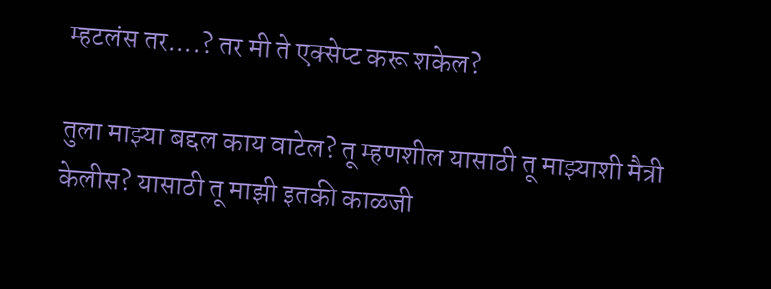म्हटलंस तर....? तर मी ते एक्सेप्ट करू शकेल?

तुला माझ्या बद्दल काय वाटेल? तू म्हणशील यासाठी तू माझ्याशी मैत्री केलीस? यासाठी तू माझी इतकी काळजी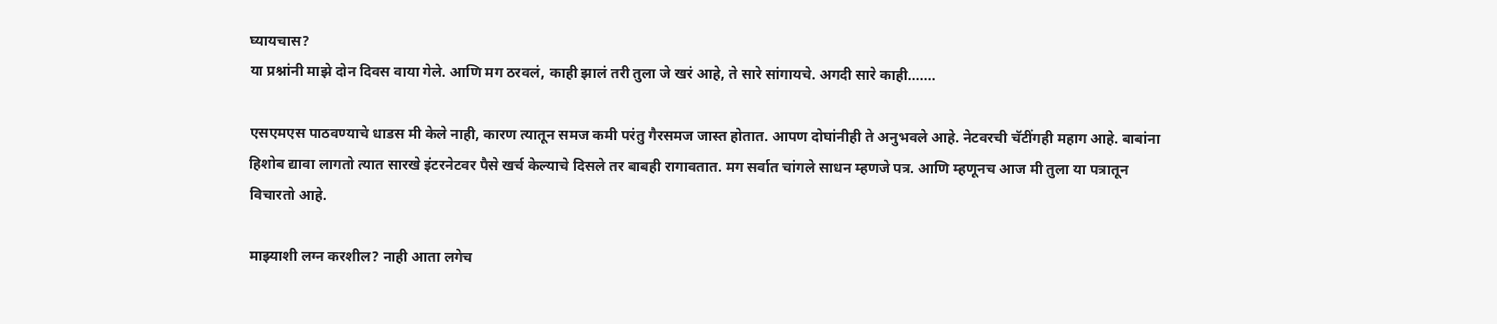घ्यायचास?
या प्रश्नांनी माझे दोन दिवस वाया गेले. आणि मग ठरवलं, काही झालं तरी तुला जे खरं आहे, ते सारे सांगायचे. अगदी सारे काही.......

एसएमएस पाठवण्याचे धाडस मी केले नाही, कारण त्यातून समज कमी परंतु गैरसमज जास्त होतात. आपण दोघांनीही ते अनुभवले आहे. नेटवरची चॅटींगही महाग आहे. बाबांना हिशोब द्यावा लागतो त्यात सारखे इंटरनेटवर पैसे खर्च केल्याचे दिसले तर बाबही रागावतात. मग सर्वात चांगले साधन म्हणजे पत्र. आणि म्हणूनच आज मी तुला या पत्रातून विचारतो आहे.

माझ्याशी लग्न करशील? नाही आता लगेच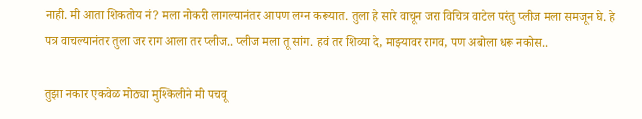नाही. मी आता शिकतोय नं? मला नोकरी लागल्यानंतर आपण लग्न करूयात. तुला हे सारे वाचून जरा विचित्र वाटेल परंतु प्लीज मला समजून घे. हे पत्र वाचल्यानंतर तुला जर राग आला तर प्लीज.. प्लीज मला तू सांग. हवं तर शिव्या दे, माझ्यावर रागव, पण अबोला धरू नकोस..

तुझा नकार एकवेळ मोठ्या मुश्किलीने मी पचवू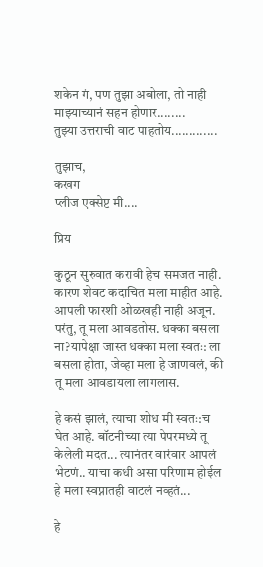शकेन गं, पण तुझा अबोला, तो नाही माझ्याच्यानं सहन होणार........
तुझ्या उत्तराची वाट पाहतोय.............

तुझाच,
कखग
प्लीज एक्सेप्ट मी....

प्रिय

कुठून सुरुवात करावी हेच समजत नाही. कारण शेवट कदाचित मला माहीत आहे. आपली फारशी ओळखही नाही अजून. परंतु, तू मला आवडतोस. धक्का बसला ना?यापेक्षा जास्त धक्का मला स्वतः: ला बसला होता, जेव्हा मला हे जाणवलं, की तू मला आवडायला लागलास.

हे कसं झालं, त्याचा शोध मी स्वतः:च घेत आहे. बॉटनीच्या त्या पेपरमध्ये तू केलेली मदत... त्यानंतर वारंवार आपलं भेटणं.. याचा कधी असा परिणाम होईल हे मला स्वप्नातही वाटलं नव्हतं...

हे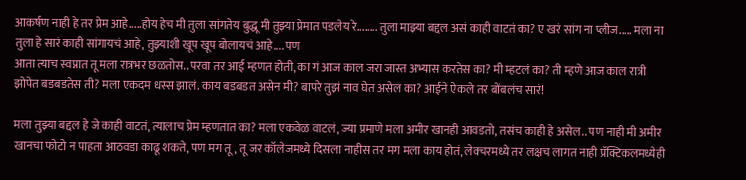आकर्षण नाही हे तर प्रेम आहे.....होय हेच मी तुला सांगतेय बुद्धू मी तुझ्या प्रेमात पडलेय रे........ तुला माझ्या बद्दल असं काही वाटतं का? ए खरं सांग ना प्लीज..... मला ना तुला हे सारं काही सांगायचं आहे, तुझ्याशी खूप खूप बोलायचं आहे.... पण
आता त्याच स्वप्नात तू मला रात्रभर छळतोस.. परवा तर आई म्हणत होती, का गं आज काल जरा जास्त अभ्यास करतेस का? मी म्हटलं का? ती म्हणे आज काल रात्री झोपेत बडबडतेस ती? मला एकदम धस्स झालं. काय बडबडत असेन मी? बापरे तुझं नाव घेत असेल का? आईने ऐकले तर बोंबलंच सारं!

मला तुझ्या बद्दल हे जे काही वाटतं, त्यालाच प्रेम म्हणतात का? मला एकवेळ वाटलं, ज्या प्रमाणे मला अमीर खानही आवडतो, तसंच काही हे असेल.. पण नाही मी अमीर खानचा फोटो न पाहता आठवडा काढू शकते, पण मग तू, तू जर कॉलेजमध्ये दिसला नाहीस तर मग मला काय होतं, लेक्चरमध्ये तर लक्षच लागत नाही प्रॅक्टिकलमध्येही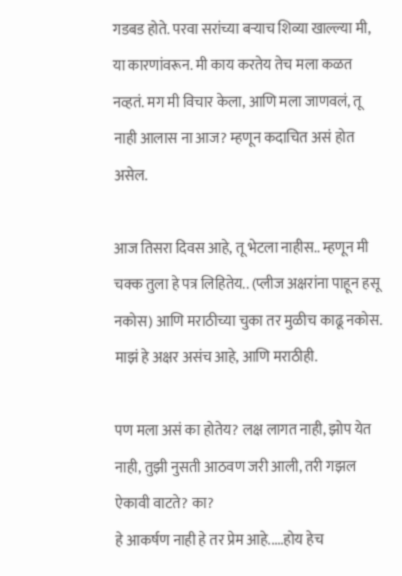गडबड होते. परवा सरांच्या बऱ्याच शिव्या खाल्ल्या मी, या कारणांवरून. मी काय करतेय तेच मला कळत नव्हतं. मग मी विचार केला, आणि मला जाणवलं, तू नाही आलास ना आज? म्हणून कदाचित असं होत असेल.

आज तिसरा दिवस आहे, तू भेटला नाहीस.. म्हणून मी चक्क तुला हे पत्र लिहितेय.. (प्लीज अक्षरांना पाहून हसू नकोस) आणि मराठीच्या चुका तर मुळीच काढू नकोस. माझं हे अक्षर असंच आहे, आणि मराठीही.

पण मला असं का होतेय? लक्ष लागत नाही, झोप येत नाही, तुझी नुसती आठवण जरी आली, तरी गझल ऐकावी वाटते? का?
हे आकर्षण नाही हे तर प्रेम आहे.....होय हेच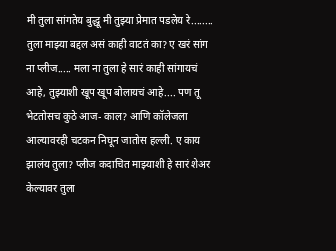मी तुला सांगतेय बुद्धू मी तुझ्या प्रेमात पडलेय रे........ तुला माझ्या बद्दल असं काही वाटतं का? ए खरं सांग ना प्लीज..... मला ना तुला हे सारं काही सांगायचं आहे, तुझ्याशी खूप खूप बोलायचं आहे.... पण तू भेटतोसच कुठे आज- काल? आणि कॉलेजला आल्यावरही चटकन निघून जातोस हल्ली. ए काय झालंय तुला? प्लीज कदाचित माझ्याशी हे सारं शेअर केल्यावर तुला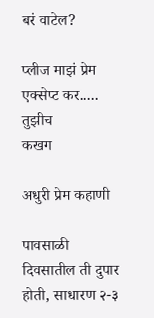बरं वाटेल?

प्लीज माझं प्रेम एक्सेप्ट कर.....
तुझीच
कखग

अधुरी प्रेम कहाणी

पावसाळी दिवसातील ती दुपार होती, साधारण २-३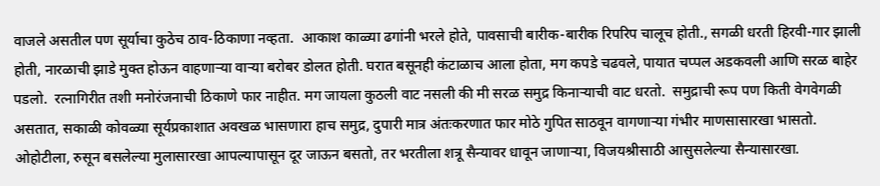वाजले असतील पण सूर्याचा कुठेच ठाव-ठिकाणा नव्हता.  आकाश काळ्या ढगांनी भरले होते, पावसाची बारीक-बारीक रिपरिप चालूच होती., सगळी धरती हिरवी-गार झाली होती, नारळाची झाडे मुक्त होऊन वाहणाऱ्या वाऱ्या बरोबर डोलत होती. घरात बसूनही कंटाळाच आला होता, मग कपडे चढवले, पायात चप्पल अडकवली आणि सरळ बाहेर पडलो.  रत्नागिरीत तशी मनोरंजनाची ठिकाणे फार नाहीत. मग जायला कुठली वाट नसली की मी सरळ समुद्र किनाऱ्याची वाट धरतो.  समुद्राची रूप पण किती वेगवेगळी असतात, सकाळी कोवळ्या सूर्यप्रकाशात अवखळ भासणारा हाच समुद्र, दुपारी मात्र अंतःकरणात फार मोठे गुपित साठवून वागणाऱ्या गंभीर माणसासारखा भासतो. ओहोटीला, रुसून बसलेल्या मुलासारखा आपल्यापासून दूर जाऊन बसतो, तर भरतीला शत्रू सैन्यावर धावून जाणाऱ्या, विजयश्रीसाठी आसुसलेल्या सैन्यासारखा.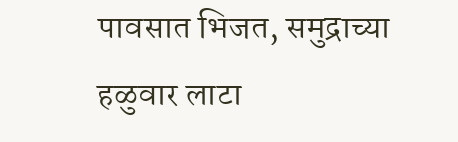पावसात भिजत, समुद्राच्या हळुवार लाटा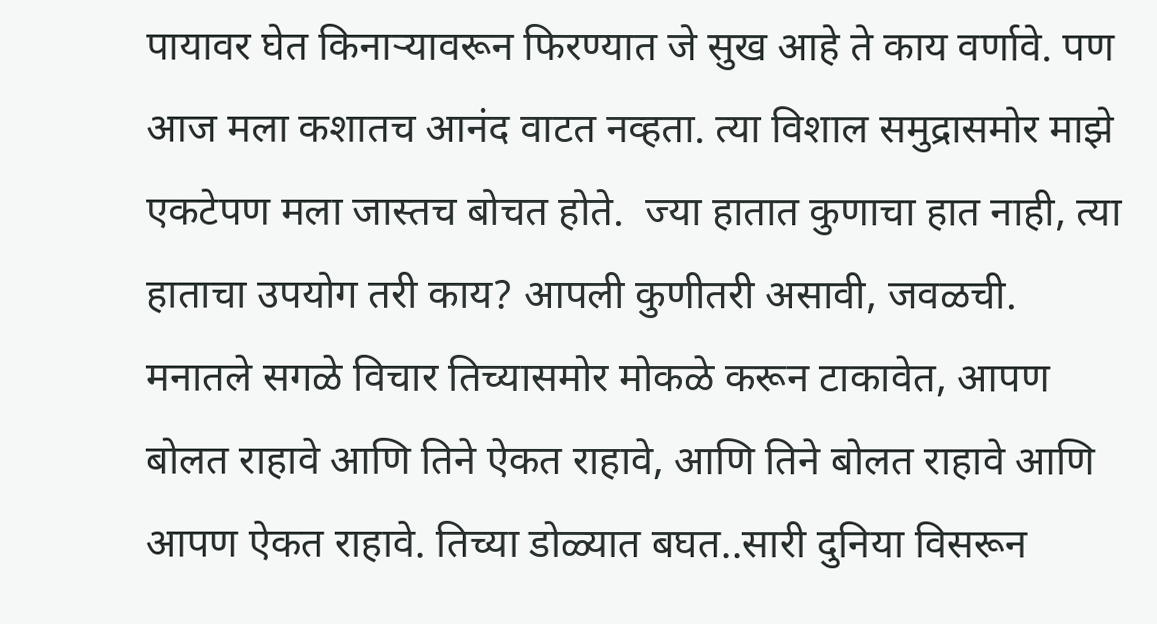पायावर घेत किनाऱ्यावरून फिरण्यात जे सुख आहे ते काय वर्णावे. पण आज मला कशातच आनंद वाटत नव्हता. त्या विशाल समुद्रासमोर माझे एकटेपण मला जास्तच बोचत होते.  ज्या हातात कुणाचा हात नाही, त्या हाताचा उपयोग तरी काय? आपली कुणीतरी असावी, जवळची. मनातले सगळे विचार तिच्यासमोर मोकळे करून टाकावेत, आपण बोलत राहावे आणि तिने ऐकत राहावे, आणि तिने बोलत राहावे आणि आपण ऐकत राहावे. तिच्या डोळ्यात बघत..सारी दुनिया विसरून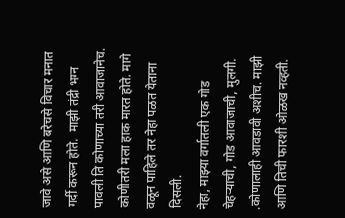जावे असे आणि बरेचसे विचार मनात गर्दी करून होते.  माझी तंद्री भग्न पावली ति कोणाच्या तरी आवाजानेच. कोणीतरी मला हाक मारत होते. मागे वळून पाहिले तर नेहा पळत येताना दिसली.
नेहा, माझ्या वर्गातली एक गोड चेहऱ्याची, गोड आवाजाची, मुलगी. .कोणालाही आवडावी अशीच. माझी आणि तिची फारशी ओळख नव्हती.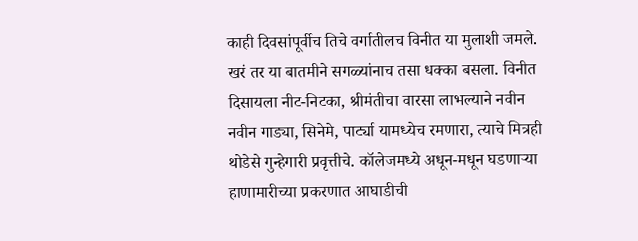काही दिवसांपूर्वीच तिचे वर्गातीलच विनीत या मुलाशी जमले.  खरं तर या बातमीने सगळ्यांनाच तसा धक्का बसला. विनीत दिसायला नीट-निटका, श्रीमंतीचा वारसा लाभल्याने नवीन नवीन गाड्या, सिनेमे, पार्ट्या यामध्येच रमणारा, त्याचे मित्रही थोडेसे गुन्हेगारी प्रवृत्तीचे. कॉलेजमध्ये अधून-मधून घडणाऱ्या हाणामारीच्या प्रकरणात आघाडीची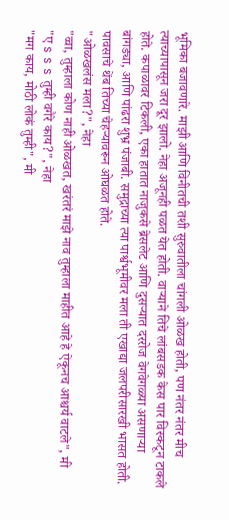भूमिका बजावणारे. माझी आणि विनीतची तशी सुरुवातीला चांगली ओळख होती, पण नंतर नंतर मीच त्याच्यापासून जरा दूर झालो. नेहा अजूनही पळत येत होती. वाऱ्याने तिचे लांबसडक केस पार विस्कटून टाकले होते. कपाळावर टिकली, एका हातात नाजुकसे ब्रेसलेट आणि दुसऱ्यात दररोज वेगवेगळ्या असणाऱ्या बांगड्या, आणि पांढरा शुभ्र पंजाबी. समुद्राच्या त्या पार्श्वभूमीवर मला ती एखाद्या जलपरीसारखी भासत होती. पावसाचे थेंब तिच्या चेहऱ्यावरून ओघळत होते.
"ओळखलंस मला?", नेहा
"व्वा, तुम्हाला कोण नाही ओळखत, खरंतरं माझे नाव तुम्हाला माहीत आहे हे ऐकूनच आश्चर्य वाटले", मी
"ए s s s तुम्ही वगैरे काय?", नेहा
"मग काय, मोठी लोकं तुम्ही", मी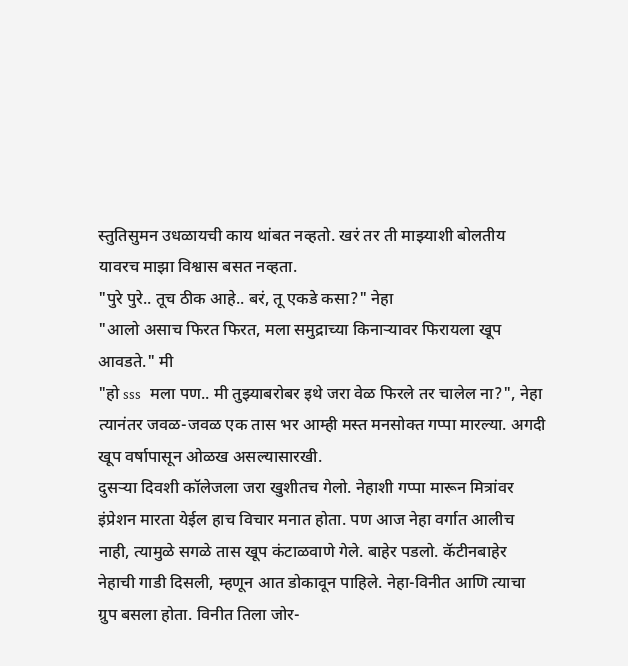स्तुतिसुमन उधळायची काय थांबत नव्हतो. खरं तर ती माझ्याशी बोलतीय यावरच माझा विश्वास बसत नव्हता.
"पुरे पुरे.. तूच ठीक आहे.. बरं, तू एकडे कसा?" नेहा
"आलो असाच फिरत फिरत, मला समुद्राच्या किनाऱ्यावर फिरायला खूप आवडते." मी
"हो sss  मला पण.. मी तुझ्याबरोबर इथे जरा वेळ फिरले तर चालेल ना?", नेहा
त्यानंतर जवळ-जवळ एक तास भर आम्ही मस्त मनसोक्त गप्पा मारल्या. अगदी खूप वर्षापासून ओळख असल्यासारखी.
दुसऱ्या दिवशी कॉलेजला जरा खुशीतच गेलो. नेहाशी गप्पा मारून मित्रांवर इंप्रेशन मारता येईल हाच विचार मनात होता. पण आज नेहा वर्गात आलीच नाही, त्यामुळे सगळे तास खूप कंटाळवाणे गेले. बाहेर पडलो. कॅटीनबाहेर नेहाची गाडी दिसली, म्हणून आत डोकावून पाहिले. नेहा-विनीत आणि त्याचा ग्रुप बसला होता. विनीत तिला जोर-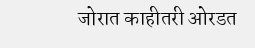जोरात काहीतरी ओरडत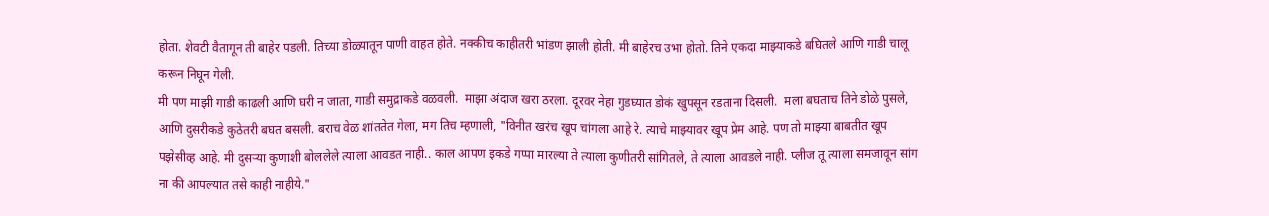होता. शेवटी वैतागून ती बाहेर पडली. तिच्या डोळ्यातून पाणी वाहत होते. नक्कीच काहीतरी भांडण झाली होती. मी बाहेरच उभा होतो. तिने एकदा माझ्याकडे बघितले आणि गाडी चालू करून निघून गेली.
मी पण माझी गाडी काढली आणि घरी न जाता, गाडी समुद्राकडे वळवली.  माझा अंदाज खरा ठरला. दूरवर नेहा गुडघ्यात डोकं खुपसून रडताना दिसली.  मला बघताच तिने डोळे पुसले, आणि दुसरीकडे कुठेतरी बघत बसली. बराच वेळ शांततेत गेला, मग तिच म्हणाली, "विनीत खरंच खूप चांगला आहे रे. त्याचे माझ्यावर खूप प्रेम आहे. पण तो माझ्या बाबतीत खूप पझेसीव्ह आहे. मी दुसऱ्या कुणाशी बोललेले त्याला आवडत नाही.. काल आपण इकडे गप्पा मारल्या ते त्याला कुणीतरी सांगितले, ते त्याला आवडले नाही. प्लीज तू त्याला समजावून सांग ना की आपल्यात तसे काही नाहीये."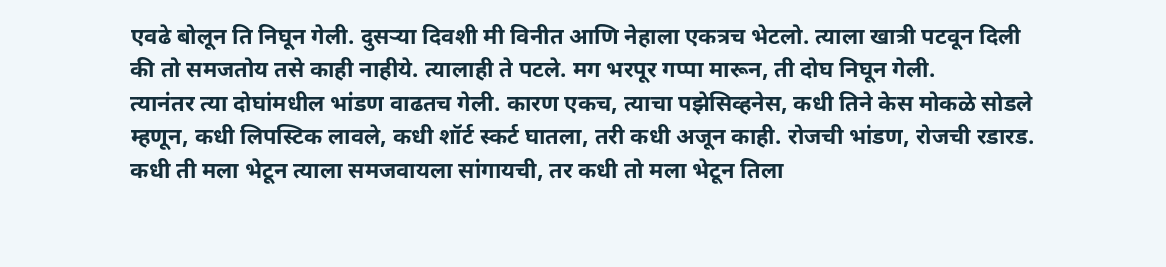एवढे बोलून ति निघून गेली. दुसऱ्या दिवशी मी विनीत आणि नेहाला एकत्रच भेटलो. त्याला खात्री पटवून दिली की तो समजतोय तसे काही नाहीये. त्यालाही ते पटले. मग भरपूर गप्पा मारून, ती दोघ निघून गेली.
त्यानंतर त्या दोघांमधील भांडण वाढतच गेली. कारण एकच, त्याचा पझेसिव्हनेस, कधी तिने केस मोकळे सोडले म्हणून, कधी लिपस्टिक लावले, कधी शॉर्ट स्कर्ट घातला, तरी कधी अजून काही. रोजची भांडण, रोजची रडारड. कधी ती मला भेटून त्याला समजवायला सांगायची, तर कधी तो मला भेटून तिला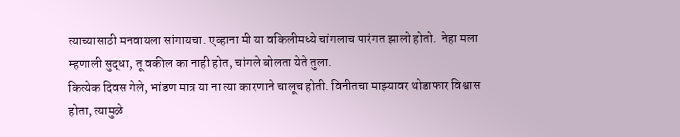त्याच्यासाठी मनवायला सांगायचा. एव्हाना मी या वकिलीमध्ये चांगलाच पारंगत झालो होतो.  नेहा मला म्हणाली सुद्धा, तू वकील का नाही होत, चांगले बोलता येते तुला.
कित्येक दिवस गेले, भांडण मात्र या ना त्या कारणाने चालूच होती. विनीतचा माझ्यावर थोडाफार विश्वास होता, त्यामुळे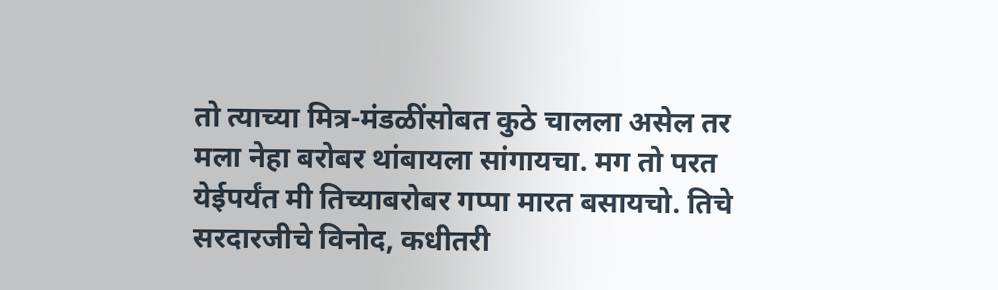तो त्याच्या मित्र-मंडळींसोबत कुठे चालला असेल तर मला नेहा बरोबर थांबायला सांगायचा. मग तो परत येईपर्यंत मी तिच्याबरोबर गप्पा मारत बसायचो. तिचे सरदारजीचे विनोद, कधीतरी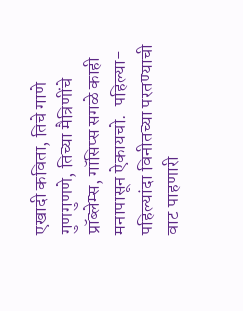एखादी कविता, तिचे गाणे गुणगुणणे, तिच्या मैत्रिणींचे प्रॉब्लेम्स, गॉसिप्स सगळे काही मनापासून ऐकायचो.  पहिल्या-पहिल्यांदा विनीतच्या परतण्याची वाट पाहणारी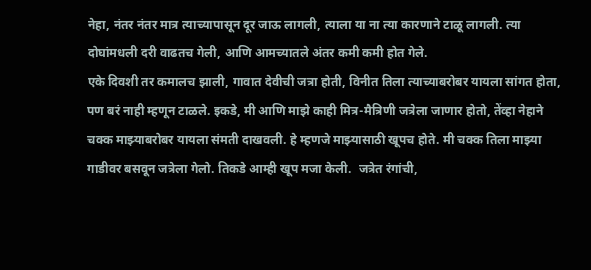नेहा, नंतर नंतर मात्र त्याच्यापासून दूर जाऊ लागली, त्याला या ना त्या कारणाने टाळू लागली. त्या दोघांमधली दरी वाढतच गेली, आणि आमच्यातले अंतर कमी कमी होत गेले.
एके दिवशी तर कमालच झाली, गावात देवीची जत्रा होती, विनीत तिला त्याच्याबरोबर यायला सांगत होता, पण बरं नाही म्हणून टाळले. इकडे, मी आणि माझे काही मित्र-मैत्रिणी जत्रेला जाणार होतो, तेंव्हा नेहाने चक्क माझ्याबरोबर यायला संमती दाखवली. हे म्हणजे माझ्यासाठी खूपच होते. मी चक्क तिला माझ्या गाडीवर बसवून जत्रेला गेलो. तिकडे आम्ही खूप मजा केली.  जत्रेत रंगांची,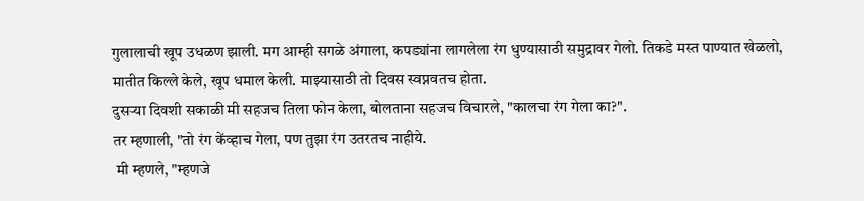गुलालाची खूप उधळण झाली. मग आम्ही सगळे अंगाला, कपड्यांना लागलेला रंग धुण्यासाठी समुद्रावर गेलो. तिकडे मस्त पाण्यात खेळलो, मातीत किल्ले केले, खूप धमाल केली. माझ्यासाठी तो दिवस स्वप्नवतच होता.
दुसऱ्या दिवशी सकाळी मी सहजच तिला फोन केला, बोलताना सहजच विचारले, "कालचा रंग गेला का?".
तर म्हणाली, "तो रंग केंव्हाच गेला, पण तुझा रंग उतरतच नाहीये.
 मी म्हणले, "म्हणजे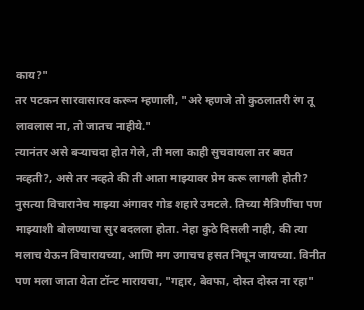काय?"
तर पटकन सारवासारव करून म्हणाली, "अरे म्हणजे तो कुठलातरी रंग तू लावलास ना, तो जातच नाहीये."
त्यानंतर असे बऱ्याचदा होत गेले, ती मला काही सुचवायला तर बघत नव्हती?, असे तर नव्हते की ती आता माझ्यावर प्रेम करू लागली होती? नुसत्या विचारानेच माझ्या अंगावर गोड शहारे उमटले. तिच्या मैत्रिणींचा पण माझ्याशी बोलण्याचा सुर बदलला होता. नेहा कुठे दिसली नाही, की त्या मलाच येऊन विचारायच्या, आणि मग उगाचच हसत निघून जायच्या. विनीत पण मला जाता येता टॉन्ट मारायचा, "गद्दार, बेवफा, दोस्त दोस्त ना रहा"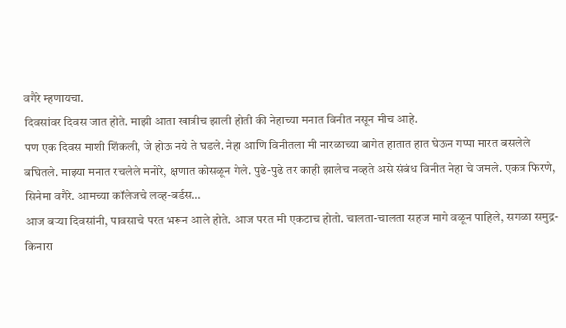वगैरे म्हणायचा.
दिवसांवर दिवस जात होते. माझी आता खात्रीच झाली होती की नेहाच्या मनात विनीत नसून मीच आहे.
पण एक दिवस माशी शिंकली, जे होऊ नये ते घडले. नेहा आणि विनीतला मी नारळाच्या बागेत हातात हात घेऊन गप्पा मारत बसलेले बघितले. माझ्या मनात रचलेले मनोरे, क्षणात कोसळून गेले. पुढे-पुढे तर काही झालेच नव्हते असे संबंध विनीत नेहा चे जमले. एकत्र फिरणे, सिनेमा वगैरे. आमच्या कॉलेजचे लव्ह-बर्डस…
आज बऱ्या दिवसांनी, पावसाचे परत भरून आले होते. आज परत मी एकटाच होतो. चालता-चालता सहज मागे वळून पाहिले, सगळा समुद्र-किनारा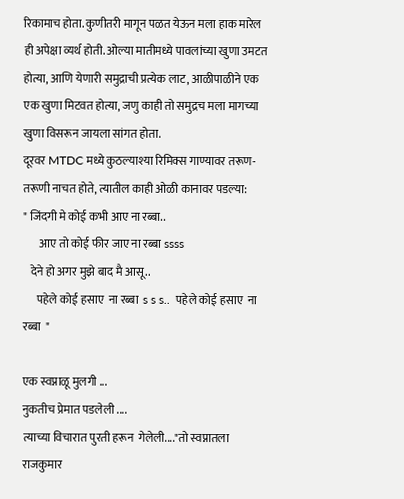रिकामाच होता. कुणीतरी मागून पळत येऊन मला हाक मारेल ही अपेक्षा व्यर्थ होती. ओल्या मातीमध्ये पावलांच्या खुणा उमटत होत्या, आणि येणारी समुद्राची प्रत्येक लाट, आळीपाळीने एक एक खुणा मिटवत होत्या, जणु काही तो समुद्रच मला मागच्या खुणा विसरून जायला सांगत होता.
दूरवर MTDC मध्ये कुठल्याश्या रिमिक्स गाण्यावर तरूण-तरूणी नाचत होते, त्यातील काही ओळी कानावर पडल्या:
" जिंदगी मे कोई कभी आए ना रब्बा..
       आए तो कोई फीर जाए ना रब्बा ssss
   देने हो अगर मुझे बाद मै आसू..
      पहेले कोई हसाए  ना रब्बा  s s s..  पहेले कोई हसाए  ना  रब्बा  "

एक स्वप्नाळू मुलगी ...
नुकतीच प्रेमात पडलेली ....
त्याच्या विचारात पुरती हरून  गेलेली...."तो स्वप्नातला राजकुमार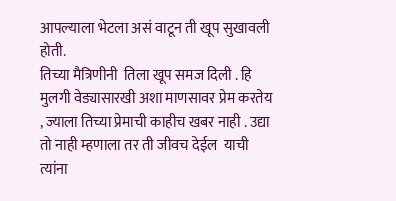आपल्याला भेटला असं वाटून ती खूप सुखावली होती.
तिच्या मैत्रिणीनी  तिला खूप समज दिली . हि मुलगी वेड्यासारखी अशा माणसावर प्रेम करतेय , ज्याला तिच्या प्रेमाची काहीच खबर नाही . उद्या तो नाही म्हणाला तर ती जीवच देईल  याची त्यांना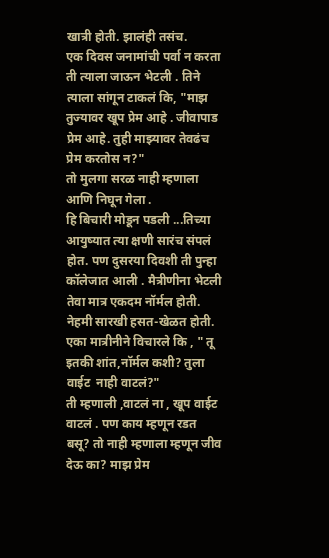खात्री होती. झालंही तसंच.
एक दिवस जनामांची पर्वा न करता ती त्याला जाऊन भेटली . तिने त्याला सांगून टाकलं कि, "माझ तुज्यावर खूप प्रेम आहे . जीवापाड प्रेम आहे. तुही माझ्यावर तेवढंच प्रेम करतोस न?"
तो मुलगा सरळ नाही म्हणाला आणि निघून गेला .
हि बिचारी मोडून पडली ...तिच्या आयुष्यात त्या क्षणी सारंच संपलं होत. पण दुसरया दिवशी ती पुन्हा कॉलेजात आली . मैत्रीणीना भेटली तेवा मात्र एकदम नॉर्मल होती. नेहमी सारखी हसत-खेळत होती.
एका मात्रीनीने विचारले कि , " तू इतकी शांत,नॉर्मल कशी? तुला वाईट  नाही वाटलं?"
ती म्हणाली ,वाटलं ना , खूप वाईट वाटलं . पण काय म्हणून रडत बसू? तो नाही म्हणाला म्हणून जीव देऊ का? माझ प्रेम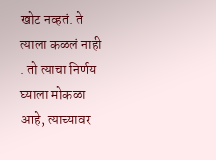खोट नव्हतं. ते त्याला कळलं नाही . तो त्याचा निर्णय घ्याला मोकळा आहे, त्याच्यावर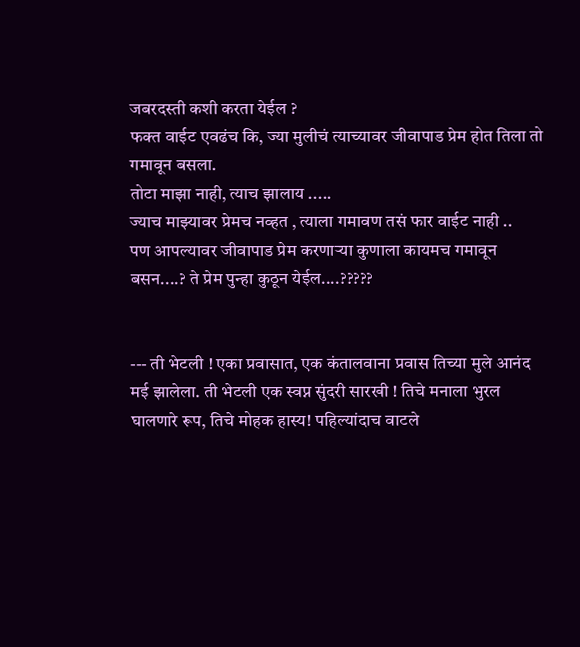जबरदस्ती कशी करता येईल ?
फक्त वाईट एवढंच कि, ज्या मुलीचं त्याच्यावर जीवापाड प्रेम होत तिला तो गमावून बसला.
तोटा माझा नाही, त्याच झालाय .....
ज्याच माझ्यावर प्रेमच नव्हत , त्याला गमावण तसं फार वाईट नाही ..
पण आपल्यावर जीवापाड प्रेम करणाऱ्या कुणाला कायमच गमावून बसन....? ते प्रेम पुन्हा कुठून येईल....?????


--- ती भेटली ! एका प्रवासात, एक कंतालवाना प्रवास तिच्या मुले आनंद मई झालेला. ती भेटली एक स्वप्न सुंदरी सारखी ! तिचे मनाला भुरल घालणारे रूप, तिचे मोहक हास्य! पहिल्यांदाच वाटले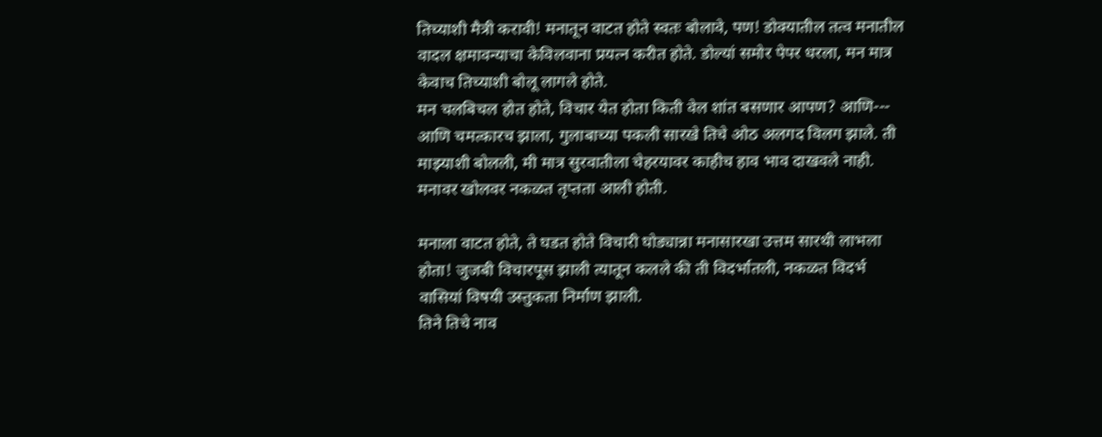तिच्याशी मैत्री करावी! मनातून वाटत होते स्वतः बोलावे, पण! डोक्यातील तत्व मनातील वादल क्षमावन्याचा केविलवाना प्रयत्न करीत होते. डोल्यां समोर पेपर धरला, मन मात्र केवाच तिच्याशी बोलू लागले होते.
मन चलबिचल होत होते, विचार येत होता किती वेल शांत बसणार आपण? आणि--- आणि चमत्कारच झाला, गुलाबाच्या पकली सारखे तिचे ओठ अलगद विलग झाले. ती माझ्याशी बोलली, मी मात्र सुरवातीला चेहरयावर काहीच हाव भाव दाखवले नाही. मनावर खोलवर नकळत तृप्तता आली होती.

मनाला वाटत होते, ते घडत होते विचारी घोड्यान्ना मनासारखा उत्तम सारथी लाभला होता! जुजबी विचारपूस झाली त्यातून कलले की ती विदर्भातली, नकळत विदर्भ वासियां विषयी उस्तुकता निर्माण झाली.
तिने तिचे नाव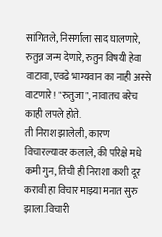सांगितले, निसर्गाला साद घालणारे, रुतुन्न जन्म देणारे, रुतुन विषयी हेवा वाटावा, एवढे भाग्यवान का नाही अस्से वाटणारे ! "रुतुजा", नावातच बरेच काही लपले होते.
ती निराश झालेली, कारण विचारल्यावर कलाले, की परिक्षे मधे कमी गुन, तिची ही निराशा कशी दूर करावी हा विचार माझ्या मनात सुरु झाला.विचारी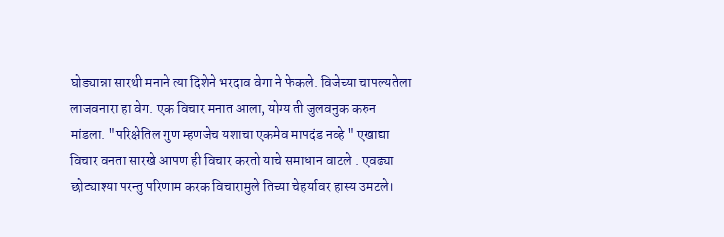घोड्यान्ना सारथी मनाने त्या दिशेने भरदाव वेगा ने फेकले. विजेच्या चापल्यतेला लाजवनारा हा वेग. एक विचार मनात आला, योग्य ती जुलवनुक करुन मांडला. "परिक्षेतिल गुण म्हणजेच यशाचा एकमेव मापदंड नव्हे " एखाद्या विचार वनता सारखे आपण ही विचार करतो याचे समाधान वाटले . एवढ्या छोट्याश्या परन्तु परिणाम करक विचारामुले तिच्या चेहर्यावर हास्य उमटले।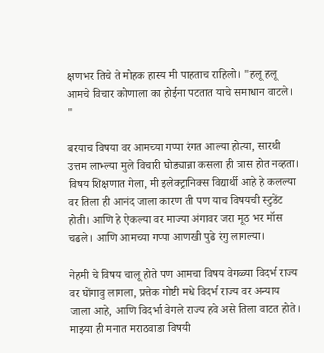क्षणभर तिचे ते मोहक हास्य मी पाहताच राहिलो। "हलू हलू आमचे विचार कोणाला का होईना पटतात याचे समाधान वाटले। "

बरयाच विषया वर आमच्या गप्पा रंगत आल्या होत्या, सारथी उत्तम लाभ्ल्या मुले विचारी घोड्यान्ना कसला ही त्रास होत नव्हता। विषय शिक्षणात गेला, मी इलेक्ट्रानिक्स विद्यार्थी आहे हे कलल्या वर तिला ही आनंद जाला कारण ती पण याच विषयची स्टुडेंट होती। आणि हे ऐकल्या वर माज्या अंगावर जरा मूठ भर मॉस चढले। आणि आमच्या गप्पा आणखी पुढे रंगु लागल्या।

नेहमी चे विषय चालू होते पण आमचा विषय वेगळ्या विदर्भ राज्य वर घोंगावु लागला, प्रत्तेक गोष्टी मधे विदर्भ राज्य वर अन्याय जाला आहे, आणि विदर्भा वेगले राज्य हवे असे तिला वाटत होते। माझ्या ही मनात मराठवाडा विषयी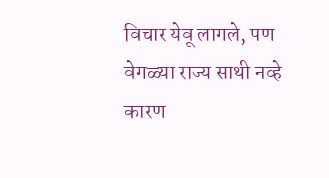विचार येवू लागले, पण वेगळ्या राज्य साथी नव्हे कारण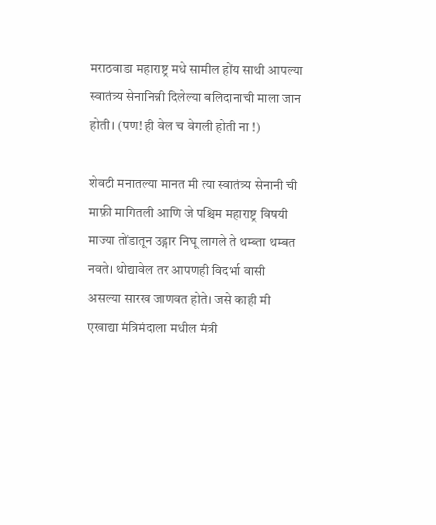मराठवाडा महाराष्ट्र मधे सामील होंय साथी आपल्या स्वातंत्र्य सेनानिन्नी दिलेल्या बलिदानाची माला जान होती। (पण! ही वेल च वेगली होती ना !)

शेवटी मनातल्या मानत मी त्या स्वातंत्र्य सेनानी ची माफ़ी मागितली आणि जे पश्चिम महाराष्ट्र विषयी माज्या तोंडातून उड्गार निघू लागले ते थम्ब्ता थम्बत नवते। थोद्यावेल तर आपणही विदर्भा वासी असल्या सारख जाणवत होते। जसे काही मी एखाद्या मंत्रिमंदाला मधील मंत्री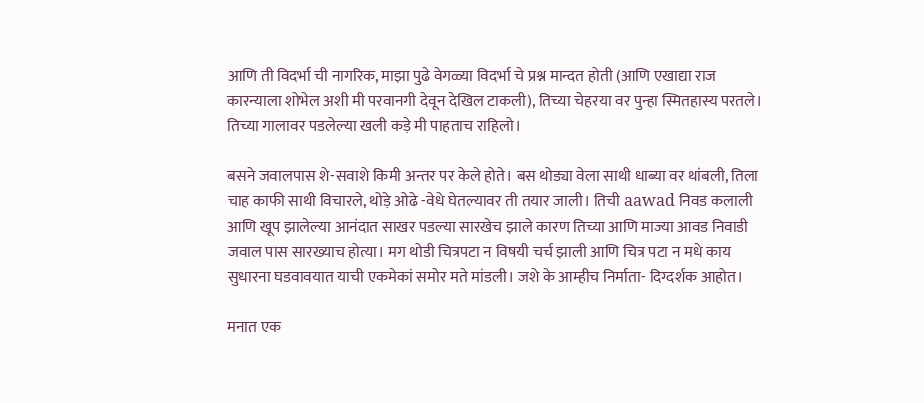आणि ती विदर्भा ची नागरिक, माझा पुढे वेगळ्या विदर्भा चे प्रश्न मान्दत होती (आणि एखाद्या राज कारन्याला शोभेल अशी मी परवानगी देवून देखिल टाकली), तिच्या चेहरया वर पुन्हा स्मितहास्य परतले। तिच्या गालावर पडलेल्या खली कड़े मी पाहताच राहिलो।

बसने जवालपास शे-सवाशे किमी अन्तर पर केले होते। बस थोड्या वेला साथी धाब्या वर थांबली, तिला चाह काफी साथी विचारले, थोड़े ओढे -वेधे घेतल्यावर ती तयार जाली। तिची aawad निवड कलाली आणि खूप झालेल्या आनंदात साखर पडल्या सारखेच झाले कारण तिच्या आणि माज्या आवड निवाडी जवाल पास सारख्याच होत्या। मग थोडी चित्रपटा न विषयी चर्च झाली आणि चित्र पटा न मधे काय सुधारना घडवावयात याची एकमेकां समोर मते मांडली। जशे के आम्हीच निर्माता- दिग्दर्शक आहोत।

मनात एक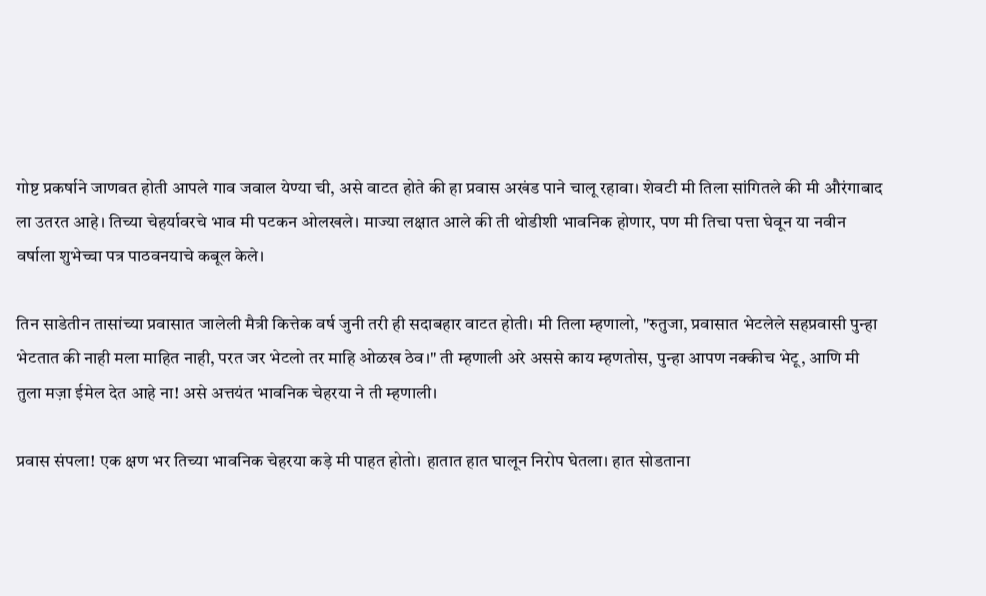गोष्ट प्रकर्षाने जाणवत होती आपले गाव जवाल येण्या ची, असे वाटत होते की हा प्रवास अखंड पाने चालू रहावा। शेवटी मी तिला सांगितले की मी औरंगाबाद ला उतरत आहे। तिच्या चेहर्यावरचे भाव मी पटकन ओलखले। माज्या लक्षात आले की ती थोडीशी भावनिक होणार, पण मी तिचा पत्ता घेवून या नवीन वर्षाला शुभेच्चा पत्र पाठवनयाचे कबूल केले।

तिन साडेतीन तासांच्या प्रवासात जालेली मैत्री कित्तेक वर्ष जुनी तरी ही सदाबहार वाटत होती। मी तिला म्हणालो, "रुतुजा, प्रवासात भेटलेले सहप्रवासी पुन्हा भेटतात की नाही मला माहित नाही, परत जर भेटलो तर माहि ओळख ठेव।" ती म्हणाली अरे अससे काय म्हणतोस, पुन्हा आपण नक्कीच भेटू, आणि मी तुला मज़ा ईमेल देत आहे ना! असे अत्तयंत भावनिक चेहरया ने ती म्हणाली।

प्रवास संपला! एक क्षण भर तिच्या भावनिक चेहरया कड़े मी पाहत होतो। हातात हात घालून निरोप घेतला। हात सोडताना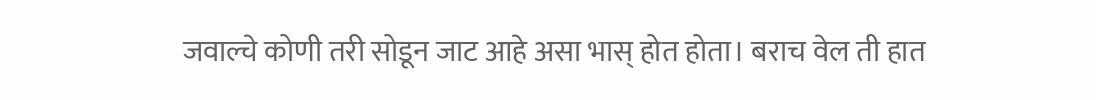जवाल्चे कोणी तरी सोडून जाट आहे असा भास् होत होता। बराच वेल ती हात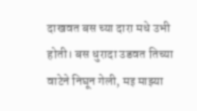दाखवत बस च्या दारा मधे उभी होती। बस धुरादा उडवत तिच्या वाटेने निघून गेली, मइ माझ्या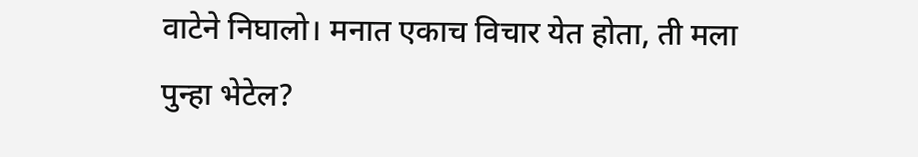वाटेने निघालो। मनात एकाच विचार येत होता, ती मला पुन्हा भेटेल?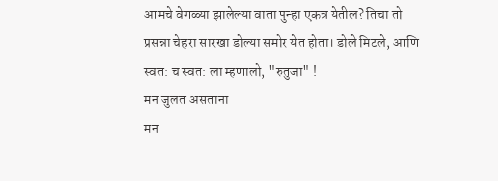आमचे वेगळ्या झालेल्या वाता पुन्हा एकत्र येतील? तिचा तो प्रसन्ना चेहरा सारखा डोल्या समोर येत होता। डोले मिटले, आणि स्वत: च स्वत: ला म्हणालो, "रुतुजा" !
मन जुलत असताना
मन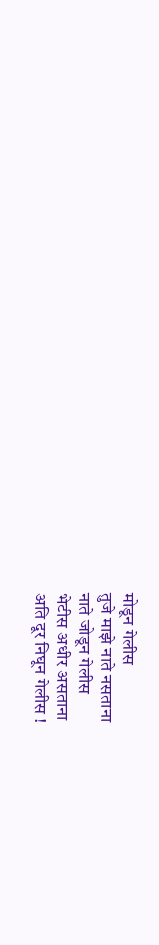मोडून गेलीस
तुजे माझे नाते नसताना
नाते जोडून गेलीस
भेटीस अधीर असताना
अति दूर निघून गेलीस !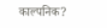काल्पनिक?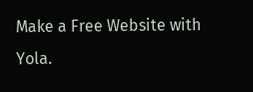Make a Free Website with Yola.